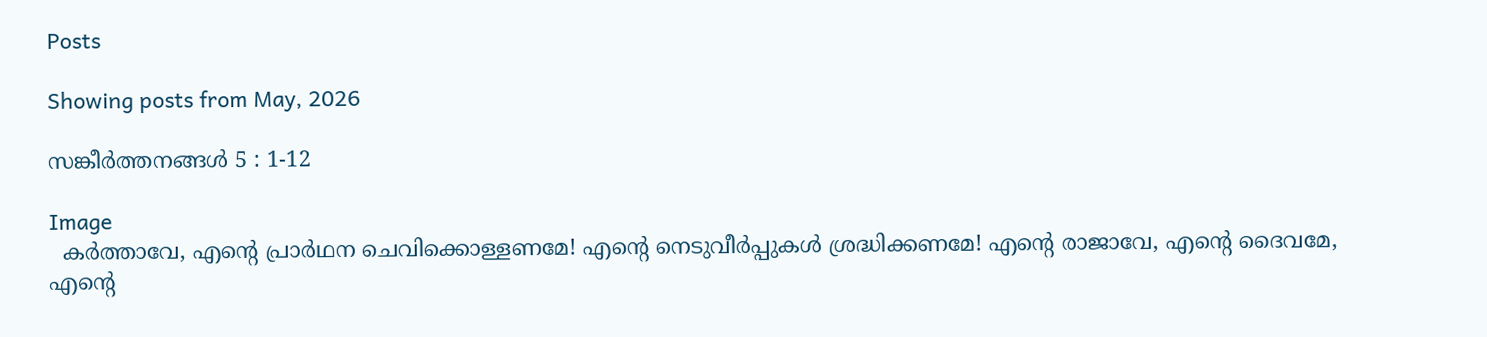Posts

Showing posts from May, 2026

സങ്കീര്‍ത്തനങ്ങള്‍ 5 : 1-12

Image
  കര്‍ത്താവേ, എന്‍റെ പ്രാര്‍ഥന ചെവിക്കൊള്ളണമേ! എന്‍റെ നെടുവീര്‍പ്പുകള്‍ ശ്രദ്ധിക്കണമേ! എന്‍റെ രാജാവേ, എന്‍റെ ദൈവമേ, എന്‍റെ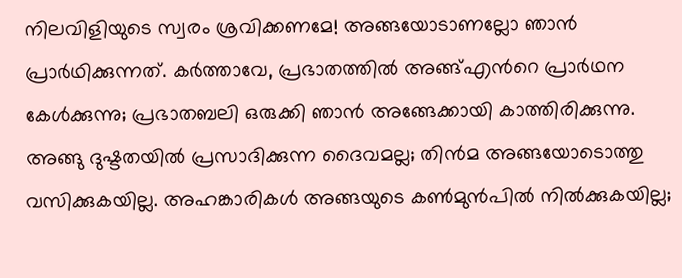നിലവിളിയുടെ സ്വരം ശ്രവിക്കണമേ! അങ്ങയോടാണല്ലോ ഞാന്‍ പ്രാര്‍ഥിക്കുന്നത്. കര്‍ത്താവേ, പ്രഭാതത്തില്‍ അങ്ങ്എന്‍റെ പ്രാര്‍ഥന കേള്‍ക്കുന്നു; പ്രഭാതബലി ഒരുക്കി ഞാന്‍ അങ്ങേക്കായി കാത്തിരിക്കുന്നു. അങ്ങു ദുഷ്ടതയില്‍ പ്രസാദിക്കുന്ന ദൈവമല്ല; തിന്‍മ അങ്ങയോടൊത്തു വസിക്കുകയില്ല. അഹങ്കാരികള്‍ അങ്ങയുടെ കണ്‍മുന്‍പില്‍ നില്‍ക്കുകയില്ല;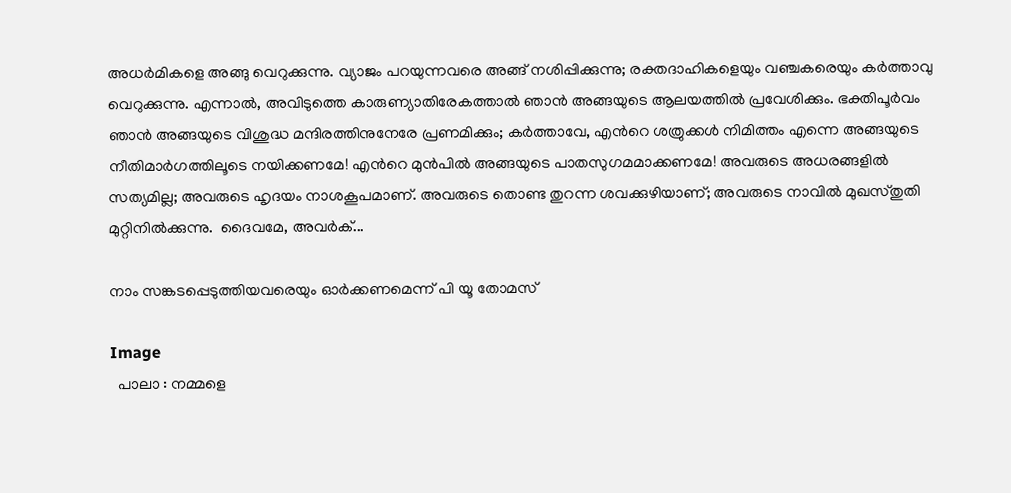അധര്‍മികളെ അങ്ങു വെറുക്കുന്നു. വ്യാജം പറയുന്നവരെ അങ്ങ് നശിപ്പിക്കുന്നു; രക്തദാഹികളെയും വഞ്ചകരെയും കര്‍ത്താവു വെറുക്കുന്നു. എന്നാല്‍, അവിടുത്തെ കാരുണ്യാതിരേകത്താല്‍ ഞാന്‍ അങ്ങയുടെ ആലയത്തില്‍ പ്രവേശിക്കും. ഭക്തിപൂര്‍വം ഞാന്‍ അങ്ങയുടെ വിശുദ്ധ മന്ദിരത്തിനുനേരേ പ്രണമിക്കും; കര്‍ത്താവേ, എന്‍റെ ശത്രുക്കള്‍ നിമിത്തം എന്നെ അങ്ങയുടെ നീതിമാര്‍ഗത്തിലൂടെ നയിക്കണമേ! എന്‍റെ മുന്‍പില്‍ അങ്ങയുടെ പാതസുഗമമാക്കണമേ! അവരുടെ അധരങ്ങളില്‍ സത്യമില്ല; അവരുടെ ഹൃദയം നാശകൂപമാണ്. അവരുടെ തൊണ്ട തുറന്ന ശവക്കുഴിയാണ്; അവരുടെ നാവില്‍ മുഖസ്തുതി മുറ്റിനില്‍ക്കുന്നു.  ദൈവമേ, അവര്‍ക്...

നാം സങ്കടപ്പെടുത്തിയവരെയും ഓർക്കണമെന്ന് പി യൂ തോമസ്

Image
  പാലാ : നമ്മളെ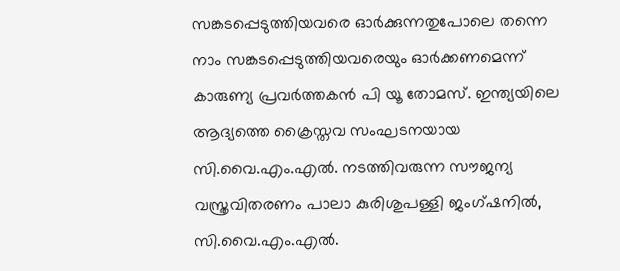സങ്കടപ്പെടുത്തിയവരെ ഓർക്കുന്നതുപോലെ തന്നെ നാം സങ്കടപ്പെടുത്തിയവരെയും ഓർക്കണമെന്ന് കാരുണ്യ പ്രവർത്തകൻ പി യൂ തോമസ്. ഇന്ത്യയിലെ ആദ്യത്തെ ക്രൈസ്തവ സംഘടനയായ സി.വൈ.എം.എല്‍. നടത്തിവരുന്ന സൗജന്യ വസ്ത്രവിതരണം പാലാ കുരിശുപള്ളി ജംഗ്ഷനില്‍, സി.വൈ.എം.എല്‍.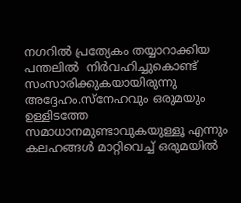നഗറില്‍ പ്രത്യേകം തയ്യാറാക്കിയ പന്തലില്‍  നിർവഹിച്ചുകൊണ്ട് സംസാരിക്കുകയായിരുന്നു അദ്ദേഹം.സ്നേഹവും ഒരുമയും ഉള്ളിടത്തേ സമാധാനമുണ്ടാവുകയുള്ളൂ എന്നും കലഹങ്ങൾ മാറ്റിവെച്ച് ഒരുമയിൽ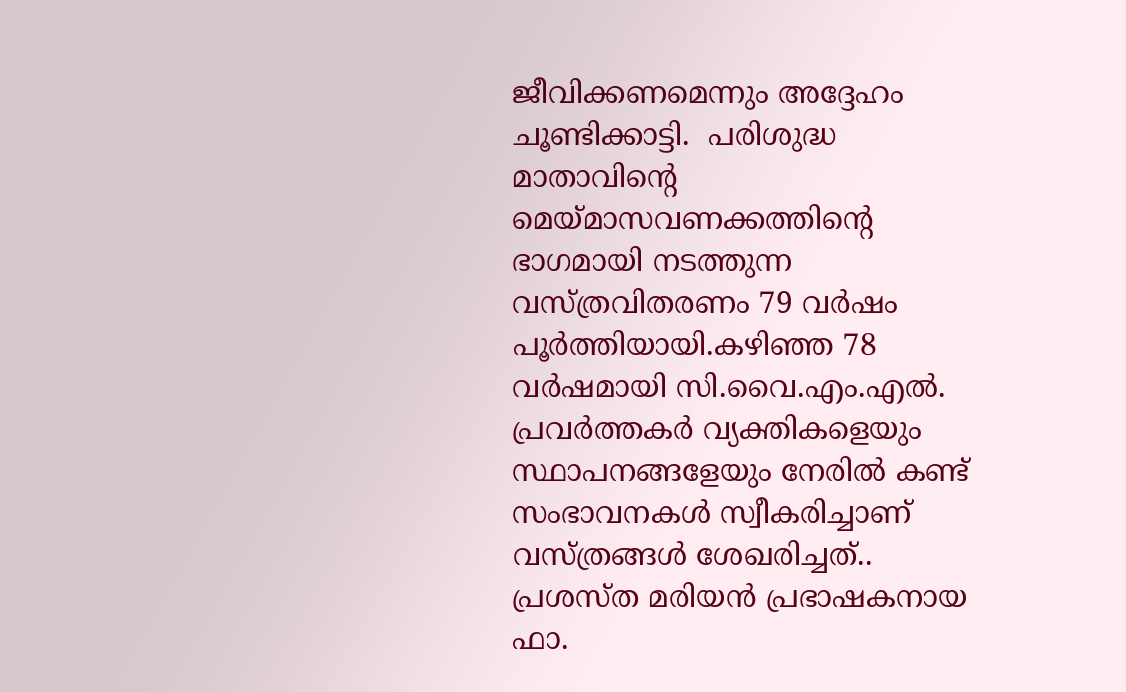ജീവിക്കണമെന്നും അദ്ദേഹം ചൂണ്ടിക്കാട്ടി.  പരിശുദ്ധ മാതാവിന്റെ മെയ്മാസവണക്കത്തിന്റെ ഭാഗമായി നടത്തുന്ന വസ്ത്രവിതരണം 79 വർഷം പൂർത്തിയായി.കഴിഞ്ഞ 78 വര്‍ഷമായി സി.വൈ.എം.എല്‍. പ്രവര്‍ത്തകര്‍ വ്യക്തികളെയും സ്ഥാപനങ്ങളേയും നേരില്‍ കണ്ട് സംഭാവനകള്‍ സ്വീകരിച്ചാണ് വസ്ത്രങ്ങള്‍ ശേഖരിച്ചത്..  പ്രശസ്ത മരിയന്‍ പ്രഭാഷകനായ ഫാ.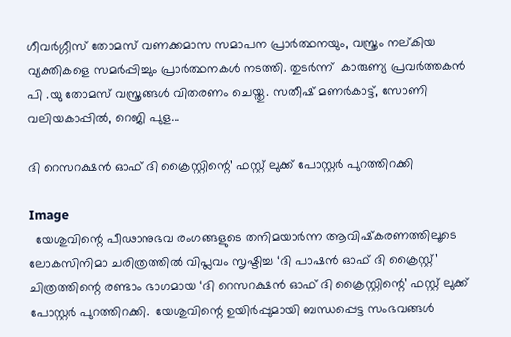ഗീവര്‍ഗ്ഗീസ് തോമസ് വണക്കമാസ സമാപന പ്രാര്‍ത്ഥനയും, വസ്ത്രം നല്കിയ വ്യക്തികളെ സമര്‍പ്പിച്ചും പ്രാര്‍ത്ഥനകൾ നടത്തി. തുടര്‍ന്ന്  കാരുണ്യ പ്രവർത്തകൻ പി .യു തോമസ് വസ്ത്രങ്ങള്‍ വിതരണം ചെയ്തു. സതീഷ് മണര്‍കാട്ട്, സോണി വലിയകാപ്പില്‍, റെജി പുള...

ദി റെസറക്ഷന്‍ ഓഫ് ദി ക്രൈസ്റ്റിന്റെ’ ഫസ്റ്റ് ലുക്ക് പോസ്റ്റര്‍ പുറത്തിറക്കി

Image
  യേശുവിന്റെ പീഢാനുഭവ രംഗങ്ങളുടെ തനിമയാര്‍ന്ന ആവിഷ്‌കരണത്തിലൂടെ ലോകസിനിമാ ചരിത്രത്തില്‍ വിപ്ലവം സൃഷ്ടിച്ച ‘ദി പാഷന്‍ ഓഫ് ദി ക്രൈസ്റ്റ്’  ചിത്രത്തിന്റെ രണ്ടാം ഭാഗമായ ‘ദി റെസറക്ഷന്‍ ഓഫ് ദി ക്രൈസ്റ്റിന്റെ’ ഫസ്റ്റ് ലുക്ക് പോസ്റ്റര്‍ പുറത്തിറക്കി.  യേശുവിന്റെ ഉയിര്‍പ്പുമായി ബന്ധപ്പെട്ട സംഭവങ്ങള്‍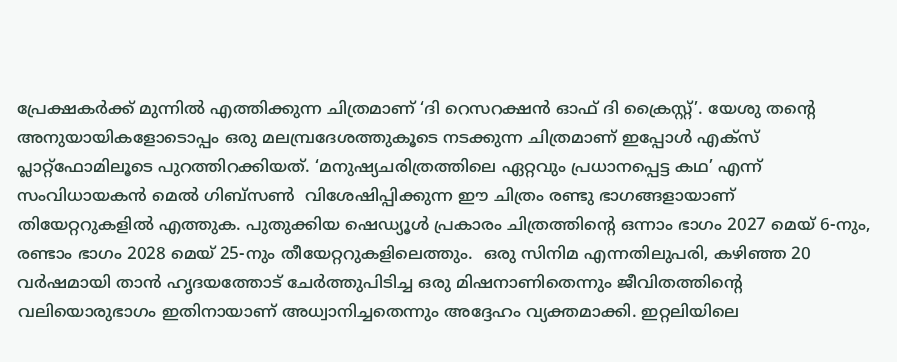പ്രേക്ഷകര്‍ക്ക് മുന്നില്‍ എത്തിക്കുന്ന ചിത്രമാണ് ‘ദി റെസറക്ഷന്‍ ഓഫ് ദി ക്രൈസ്റ്റ്’. യേശു തന്റെ അനുയായികളോടൊപ്പം ഒരു മലമ്പ്രദേശത്തുകൂടെ നടക്കുന്ന ചിത്രമാണ് ഇപ്പോള്‍ എക്‌സ് പ്ലാറ്റ്‌ഫോമിലൂടെ പുറത്തിറക്കിയത്. ‘മനുഷ്യചരിത്രത്തിലെ ഏറ്റവും പ്രധാനപ്പെട്ട കഥ’ എന്ന് സംവിധായകന്‍ മെല്‍ ഗിബ്‌സണ്‍  വിശേഷിപ്പിക്കുന്ന ഈ ചിത്രം രണ്ടു ഭാഗങ്ങളായാണ് തിയേറ്ററുകളില്‍ എത്തുക. പുതുക്കിയ ഷെഡ്യൂള്‍ പ്രകാരം ചിത്രത്തിന്റെ ഒന്നാം ഭാഗം 2027 മെയ് 6-നും, രണ്ടാം ഭാഗം 2028 മെയ് 25-നും തീയേറ്ററുകളിലെത്തും.  ഒരു സിനിമ എന്നതിലുപരി, കഴിഞ്ഞ 20 വര്‍ഷമായി താന്‍ ഹൃദയത്തോട് ചേര്‍ത്തുപിടിച്ച ഒരു മിഷനാണിതെന്നും ജീവിതത്തിന്റെ വലിയൊരുഭാഗം ഇതിനായാണ് അധ്വാനിച്ചതെന്നും അദ്ദേഹം വ്യക്തമാക്കി. ഇറ്റലിയിലെ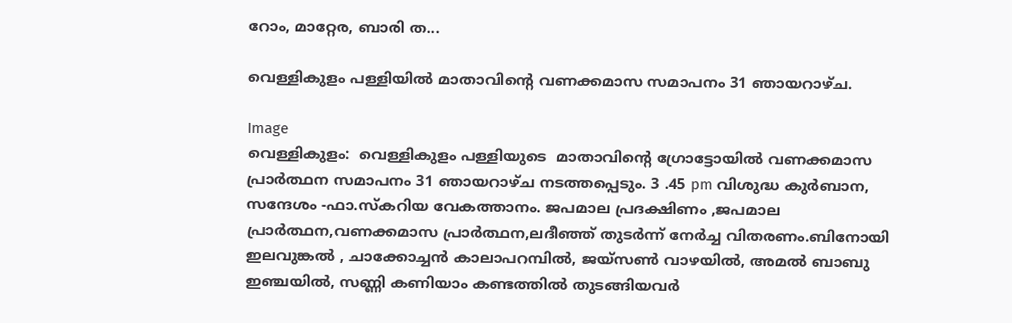റോം, മാറ്റേര, ബാരി ത...

വെള്ളികുളം പള്ളിയിൽ മാതാവിൻ്റെ വണക്കമാസ സമാപനം 31 ഞായറാഴ്ച.

Image
വെള്ളികുളം:  വെള്ളികുളം പള്ളിയുടെ  മാതാവിൻ്റെ ഗ്രോട്ടോയിൽ വണക്കമാസ പ്രാർത്ഥന സമാപനം 31 ഞായറാഴ്ച നടത്തപ്പെടും. 3 .45 pm വിശുദ്ധ കുർബാന, സന്ദേശം -ഫാ.സ്‌കറിയ വേകത്താനം. ജപമാല പ്രദക്ഷിണം ,ജപമാല പ്രാർത്ഥന,വണക്കമാസ പ്രാർത്ഥന,ലദീഞ്ഞ് തുടർന്ന് നേർച്ച വിതരണം.ബിനോയി ഇലവുങ്കൽ , ചാക്കോച്ചൻ കാലാപറമ്പിൽ, ജയ്സൺ വാഴയിൽ, അമൽ ബാബു ഇഞ്ചയിൽ, സണ്ണി കണിയാം കണ്ടത്തിൽ തുടങ്ങിയവർ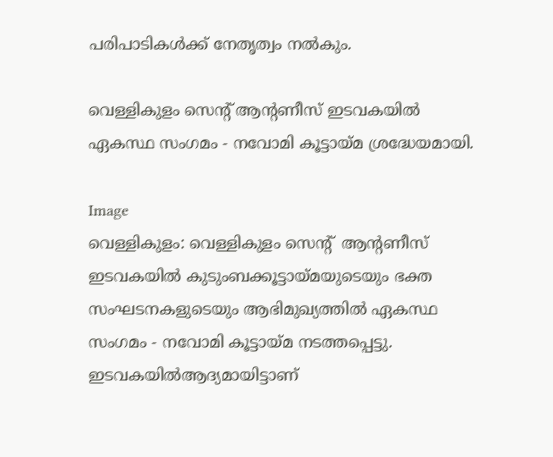പരിപാടികൾക്ക് നേതൃത്വം നൽകും.

വെള്ളികുളം സെൻ്റ് ആൻ്റണീസ് ഇടവകയിൽ ഏകസ്ഥ സംഗമം - നവോമി കൂട്ടായ്മ ശ്രദ്ധേയമായി.

Image
വെള്ളികുളം: വെള്ളികുളം സെൻ്റ്  ആൻ്റണീസ് ഇടവകയിൽ കുടുംബക്കൂട്ടായ്മയുടെയും ഭക്ത സംഘടനകളുടെയും ആഭിമുഖ്യത്തിൽ ഏകസ്ഥ സംഗമം - നവോമി കൂട്ടായ്മ നടത്തപ്പെട്ടു. ഇടവകയിൽആദ്യമായിട്ടാണ്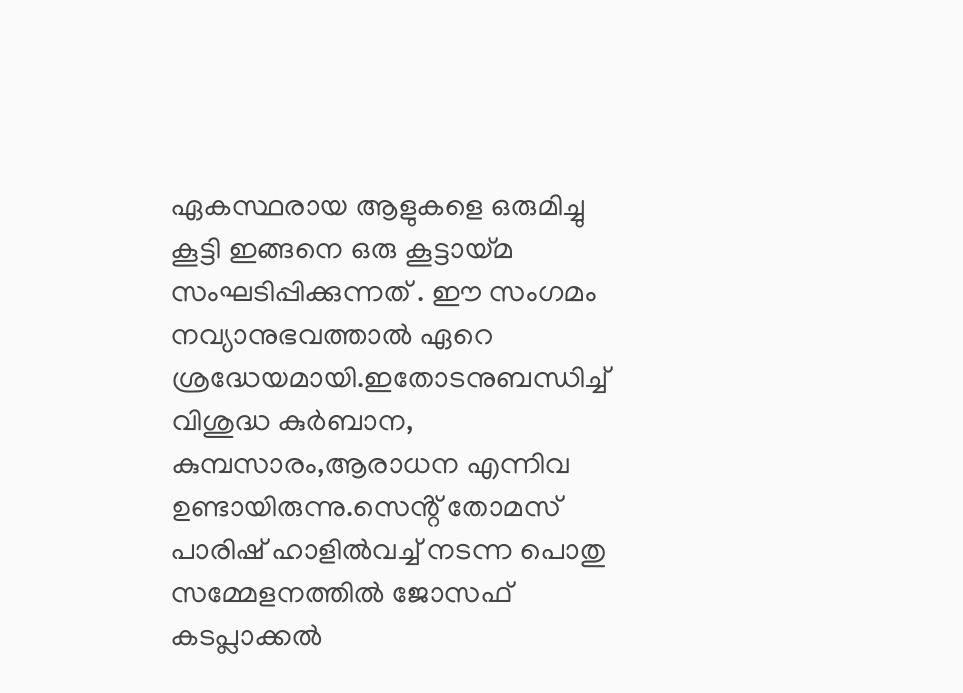ഏകസ്ഥരായ ആളുകളെ ഒരുമിച്ചു കൂട്ടി ഇങ്ങനെ ഒരു കൂട്ടായ്മ സംഘടിപ്പിക്കുന്നത് . ഈ സംഗമം  നവ്യാനുഭവത്താൽ ഏറെ ശ്രദ്ധേയമായി.ഇതോടനുബന്ധിച്ച് വിശുദ്ധ കുർബാന, കുമ്പസാരം,ആരാധന എന്നിവ ഉണ്ടായിരുന്നു.സെൻ്റ് തോമസ് പാരിഷ് ഹാളിൽവച്ച് നടന്ന പൊതു സമ്മേളനത്തിൽ ജോസഫ് കടപ്ലാക്കൽ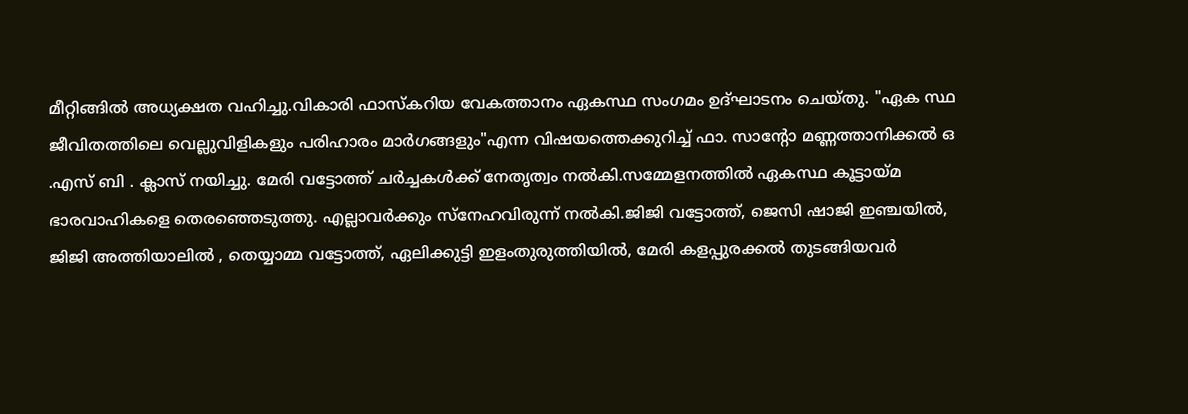മീറ്റിങ്ങിൽ അധ്യക്ഷത വഹിച്ചു.വികാരി ഫാസ്കറിയ വേകത്താനം ഏകസ്ഥ സംഗമം ഉദ്ഘാടനം ചെയ്തു. "ഏക സ്ഥ ജീവിതത്തിലെ വെല്ലുവിളികളും പരിഹാരം മാർഗങ്ങളും"എന്ന വിഷയത്തെക്കുറിച്ച് ഫാ. സാന്റോ മണ്ണത്താനിക്കൽ ഒ .എസ് ബി . ക്ലാസ് നയിച്ചു. മേരി വട്ടോത്ത് ചർച്ചകൾക്ക് നേതൃത്വം നൽകി.സമ്മേളനത്തിൽ ഏകസ്ഥ കൂട്ടായ്മ ഭാരവാഹികളെ തെരഞ്ഞെടുത്തു. എല്ലാവർക്കും സ്നേഹവിരുന്ന് നൽകി.ജിജി വട്ടോത്ത്, ജെസി ഷാജി ഇഞ്ചയിൽ, ജിജി അത്തിയാലിൽ , തെയ്യാമ്മ വട്ടോത്ത്, ഏലിക്കുട്ടി ഇളംതുരുത്തിയിൽ, മേരി കളപ്പുരക്കൽ തുടങ്ങിയവർ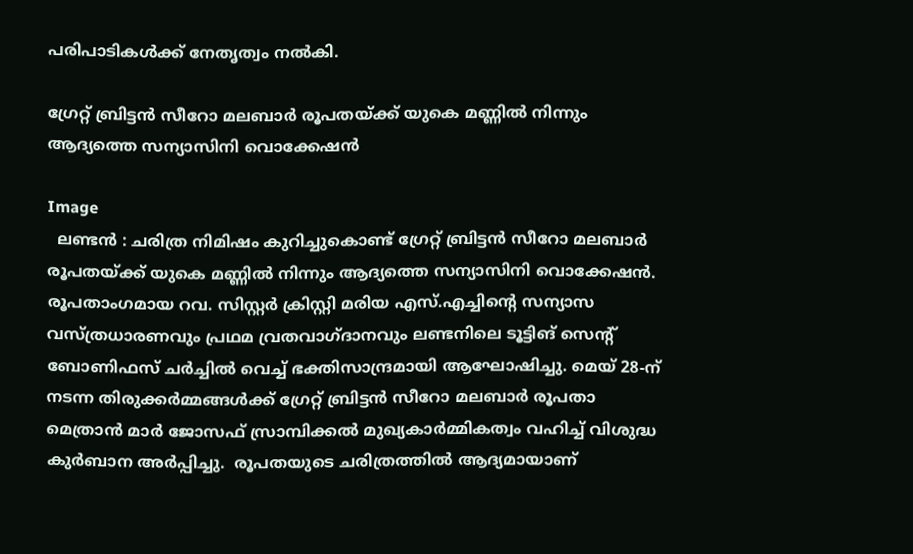പരിപാടികൾക്ക് നേതൃത്വം നൽകി.

ഗ്രേറ്റ് ബ്രിട്ടൻ സീറോ മലബാർ രൂപതയ്ക്ക് യുകെ മണ്ണിൽ നിന്നും ആദ്യത്തെ സന്യാസിനി വൊക്കേഷൻ

Image
  ലണ്ടൻ : ചരിത്ര നിമിഷം കുറിച്ചുകൊണ്ട് ഗ്രേറ്റ് ബ്രിട്ടൻ സീറോ മലബാർ രൂപതയ്ക്ക് യുകെ മണ്ണിൽ നിന്നും ആദ്യത്തെ സന്യാസിനി വൊക്കേഷൻ. രൂപതാംഗമായ റവ. സിസ്റ്റർ ക്രിസ്റ്റി മരിയ എസ്.എച്ചിന്റെ സന്യാസ വസ്ത്രധാരണവും പ്രഥമ വ്രതവാഗ്ദാനവും ലണ്ടനിലെ ടൂട്ടിങ് സെന്റ് ബോണിഫസ് ചർച്ചിൽ വെച്ച് ഭക്തിസാന്ദ്രമായി ആഘോഷിച്ചു. മെയ് 28-ന് നടന്ന തിരുക്കർമ്മങ്ങൾക്ക് ഗ്രേറ്റ് ബ്രിട്ടൻ സീറോ മലബാർ രൂപതാ മെത്രാൻ മാർ ജോസഫ് സ്രാമ്പിക്കൽ മുഖ്യകാർമ്മികത്വം വഹിച്ച് വിശുദ്ധ കുർബാന അർപ്പിച്ചു.  രൂപതയുടെ ചരിത്രത്തിൽ ആദ്യമായാണ്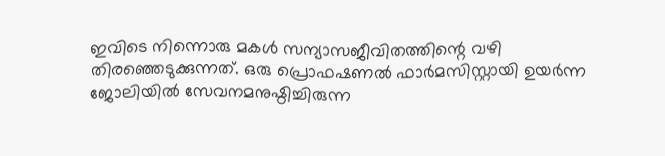ഇവിടെ നിന്നൊരു മകൾ സന്യാസജീവിതത്തിന്റെ വഴി തിരഞ്ഞെടുക്കുന്നത്. ഒരു പ്രൊഫഷണൽ ഫാർമസിസ്റ്റായി ഉയർന്ന ജോലിയിൽ സേവനമനുഷ്ഠിച്ചിരുന്ന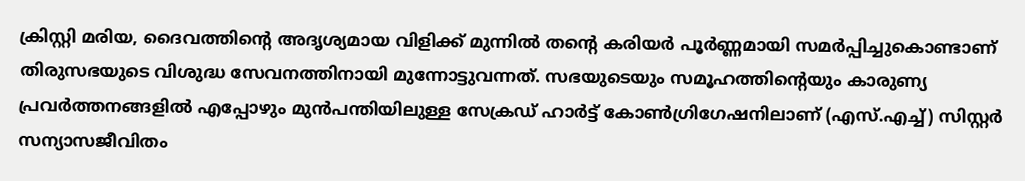ക്രിസ്റ്റി മരിയ, ദൈവത്തിന്റെ അദൃശ്യമായ വിളിക്ക് മുന്നിൽ തന്റെ കരിയർ പൂർണ്ണമായി സമർപ്പിച്ചുകൊണ്ടാണ് തിരുസഭയുടെ വിശുദ്ധ സേവനത്തിനായി മുന്നോട്ടുവന്നത്. സഭയുടെയും സമൂഹത്തിന്റെയും കാരുണ്യ പ്രവർത്തനങ്ങളിൽ എപ്പോഴും മുൻപന്തിയിലുള്ള സേക്രഡ് ഹാർട്ട് കോൺഗ്രിഗേഷനിലാണ് (എസ്.എച്ച്) സിസ്റ്റർ സന്യാസജീവിതം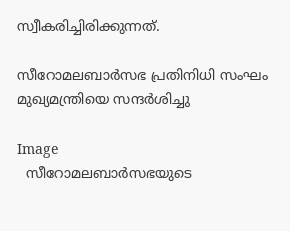സ്വീകരിച്ചിരിക്കുന്നത്.

സീറോമലബാർസഭ പ്രതിനിധി സംഘം മുഖ്യമന്ത്രിയെ സന്ദർശിച്ചു

Image
  സീറോമലബാർസഭയുടെ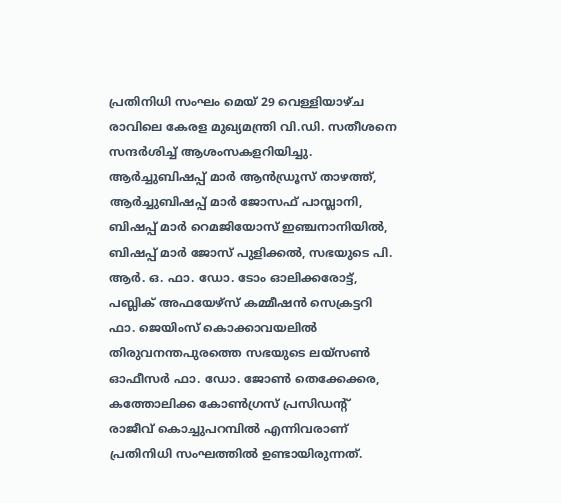പ്രതിനിധി സംഘം മെയ് 29 വെള്ളിയാഴ്ച രാവിലെ കേരള മുഖ്യമന്ത്രി വി.ഡി. സതീശനെ സന്ദർശിച്ച് ആശംസകളറിയിച്ചു. ആർച്ചുബിഷപ്പ് മാർ ആൻഡ്രൂസ് താഴത്ത്, ആർച്ചുബിഷപ്പ് മാർ ജോസഫ് പാമ്പ്ലാനി, ബിഷപ്പ് മാർ റെമജിയോസ് ഇഞ്ചനാനിയിൽ,  ബിഷപ്പ് മാർ ജോസ് പുളിക്കൽ, സഭയുടെ പി. ആർ. ഒ. ഫാ. ഡോ. ടോം ഓലിക്കരോട്ട്,  പബ്ലിക് അഫയേഴ്സ് കമ്മീഷൻ സെക്രട്ടറി ഫാ. ജെയിംസ് കൊക്കാവയലിൽ തിരുവനന്തപുരത്തെ സഭയുടെ ലയ്സൺ ഓഫീസർ ഫാ. ഡോ. ജോൺ തെക്കേക്കര, കത്തോലിക്ക കോൺഗ്രസ് പ്രസിഡന്റ്  രാജീവ് കൊച്ചുപറമ്പിൽ എന്നിവരാണ് പ്രതിനിധി സംഘത്തിൽ ഉണ്ടായിരുന്നത്.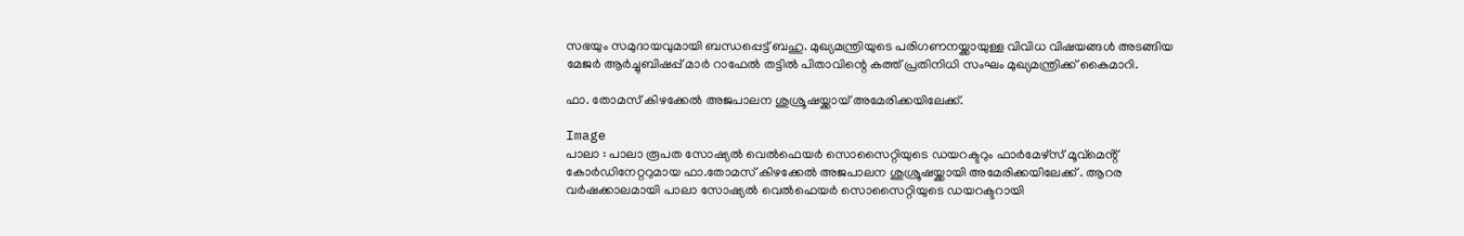സഭയും സമുദായവുമായി ബന്ധപ്പെട്ട് ബഹു. മുഖ്യമന്ത്രിയുടെ പരിഗണനയ്ക്കായുള്ള വിവിധ വിഷയങ്ങൾ അടങ്ങിയ മേജർ ആർച്ചുബിഷപ്പ് മാർ റാഫേൽ തട്ടിൽ പിതാവിന്റെ കത്ത് പ്രതിനിധി സംഘം മുഖ്യമന്ത്രിക്ക് കൈമാറി.

ഫാ. തോമസ് കിഴക്കേൽ അജപാലന ശുശ്രൂഷയ്ക്കായ് അമേരിക്കയിലേക്ക്.

Image
പാലാ : പാലാ രൂപത സോഷ്യൽ വെൽഫെയർ സൊസൈറ്റിയുടെ ഡയറക്ടറും ഫാർമേഴ്സ് മൂവ്മെൻ്റ് കോർഡിനേറ്ററുമായ ഫാ.തോമസ് കിഴക്കേൽ അജപാലന ശുശ്രൂഷയ്ക്കായി അമേരിക്കയിലേക്ക് . ആറര വർഷക്കാലമായി പാലാ സോഷ്യൽ വെൽഫെയർ സൊസൈറ്റിയുടെ ഡയറക്ടറായി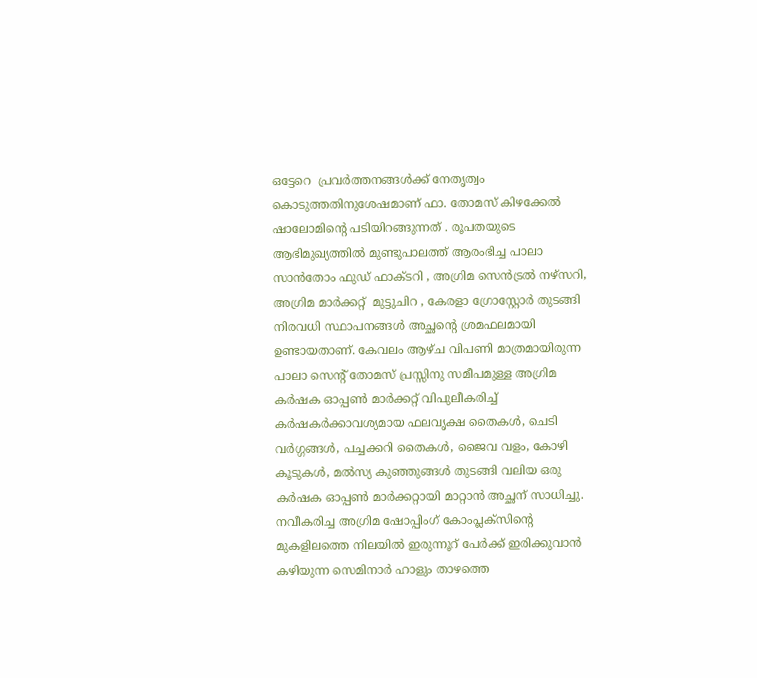ഒട്ടേറെ  പ്രവർത്തനങ്ങൾക്ക് നേതൃത്വം കൊടുത്തതിനുശേഷമാണ് ഫാ. തോമസ് കിഴക്കേൽ ഷാലോമിൻ്റെ പടിയിറങ്ങുന്നത് . രൂപതയുടെ ആഭിമുഖ്യത്തിൽ മുണ്ടുപാലത്ത് ആരംഭിച്ച പാലാ സാൻതോം ഫുഡ് ഫാക്ടറി , അഗ്രിമ സെൻട്രൽ നഴ്സറി, അഗ്രിമ മാർക്കറ്റ്  മുട്ടുചിറ , കേരളാ ഗ്രോസ്റ്റോർ തുടങ്ങി നിരവധി സ്ഥാപനങ്ങൾ അച്ഛൻ്റെ ശ്രമഫലമായി ഉണ്ടായതാണ്. കേവലം ആഴ്ച വിപണി മാത്രമായിരുന്ന  പാലാ സെൻ്റ് തോമസ് പ്രസ്സിനു സമീപമുള്ള അഗ്രിമ കർഷക ഓപ്പൺ മാർക്കറ്റ് വിപുലീകരിച്ച്  കർഷകർക്കാവശ്യമായ ഫലവൃക്ഷ തൈകൾ, ചെടി വർഗ്ഗങ്ങൾ, പച്ചക്കറി തൈകൾ, ജൈവ വളം, കോഴി കൂടുകൾ, മൽസ്യ കുഞ്ഞുങ്ങൾ തുടങ്ങി വലിയ ഒരു കർഷക ഓപ്പൺ മാർക്കറ്റായി മാറ്റാൻ അച്ഛന് സാധിച്ചു. നവീകരിച്ച അഗ്രിമ ഷോപ്പിംഗ് കോംപ്ലക്സിന്റെ മുകളിലത്തെ നിലയിൽ ഇരുന്നൂറ് പേർക്ക് ഇരിക്കുവാൻ കഴിയുന്ന സെമിനാർ ഹാളും താഴത്തെ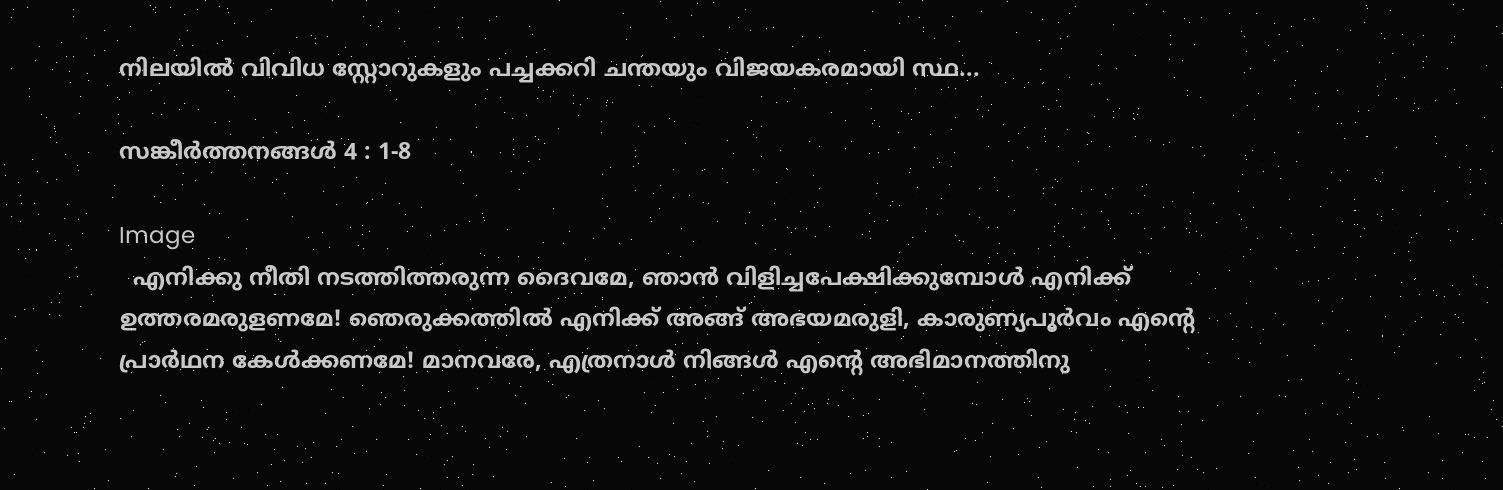നിലയിൽ വിവിധ സ്റ്റോറുകളും പച്ചക്കറി ചന്തയും വിജയകരമായി സ്ഥ...

സങ്കീര്‍ത്തനങ്ങള്‍ 4 : 1-8

Image
  എനിക്കു നീതി നടത്തിത്തരുന്ന ദൈവമേ, ഞാന്‍ വിളിച്ചപേക്ഷിക്കുമ്പോള്‍ എനിക്ക് ഉത്തരമരുളണമേ! ഞെരുക്കത്തില്‍ എനിക്ക് അങ്ങ് അഭയമരുളി, കാരുണ്യപൂര്‍വം എന്‍റെ പ്രാര്‍ഥന കേള്‍ക്കണമേ! മാനവരേ, എത്രനാള്‍ നിങ്ങള്‍ എന്‍റെ അഭിമാനത്തിനു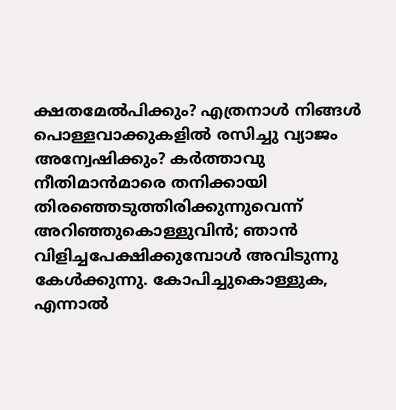ക്ഷതമേല്‍പിക്കും? എത്രനാള്‍ നിങ്ങള്‍ പൊള്ളവാക്കുകളില്‍ രസിച്ചു വ്യാജം അന്വേഷിക്കും? കര്‍ത്താവു നീതിമാന്‍മാരെ തനിക്കായി തിരഞ്ഞെടുത്തിരിക്കുന്നുവെന്ന് അറിഞ്ഞുകൊള്ളുവിന്‍; ഞാന്‍ വിളിച്ചപേക്ഷിക്കുമ്പോള്‍ അവിടുന്നു കേള്‍ക്കുന്നു. കോപിച്ചുകൊള്ളുക, എന്നാല്‍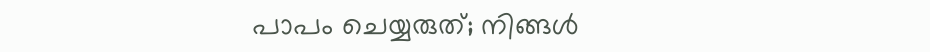പാപം ചെയ്യരുത്; നിങ്ങള്‍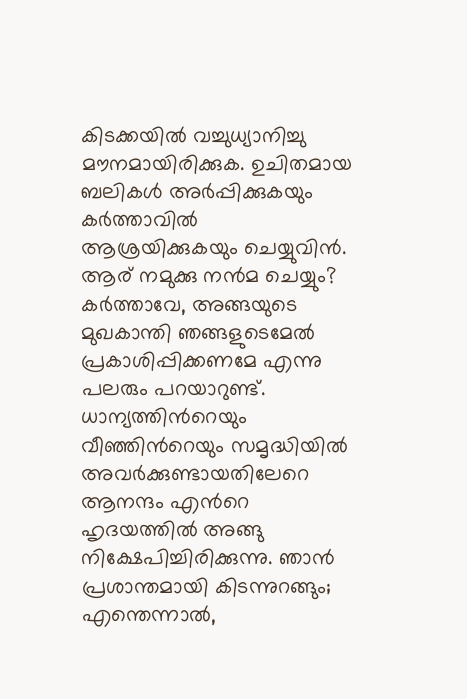കിടക്കയില്‍ വച്ചുധ്യാനിച്ചു മൗനമായിരിക്കുക. ഉചിതമായ ബലികള്‍ അര്‍പ്പിക്കുകയും കര്‍ത്താവില്‍ ആശ്രയിക്കുകയും ചെയ്യുവിന്‍. ആര് നമുക്കു നന്‍മ ചെയ്യും? കര്‍ത്താവേ, അങ്ങയുടെ മുഖകാന്തി ഞങ്ങളുടെമേല്‍ പ്രകാശിപ്പിക്കണമേ എന്നു പലരും പറയാറുണ്ട്. ധാന്യത്തിന്‍റെയും വീഞ്ഞിന്‍റെയും സമൃദ്ധിയില്‍ അവര്‍ക്കുണ്ടായതിലേറെ ആനന്ദം എന്‍റെ ഹൃദയത്തില്‍ അങ്ങു നിക്ഷേപിച്ചിരിക്കുന്നു. ഞാന്‍ പ്രശാന്തമായി കിടന്നുറങ്ങും; എന്തെന്നാല്‍,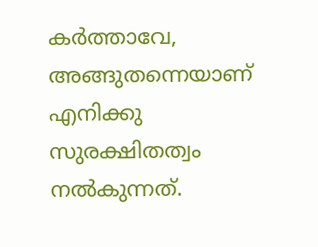കര്‍ത്താവേ, അങ്ങുതന്നെയാണ് എനിക്കു സുരക്ഷിതത്വം നല്‍കുന്നത്.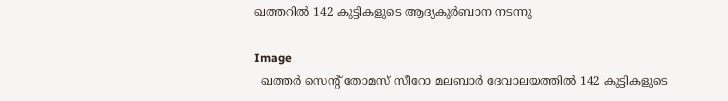ഖത്തറിൽ 142 കുട്ടികളുടെ ആദ്യകുര്‍ബാന നടന്നു

Image
  ഖത്തര്‍ സെന്റ് തോമസ് സീറോ മലബാര്‍ ദേവാലയത്തില്‍ 142 കുട്ടികളുടെ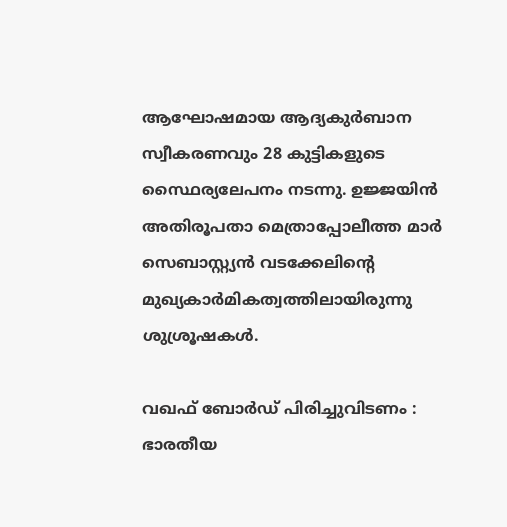ആഘോഷമായ ആദ്യകുര്‍ബാന സ്വീകരണവും 28 കുട്ടികളുടെ സ്ഥൈര്യലേപനം നടന്നു. ഉജ്ജയിന്‍ അതിരൂപതാ മെത്രാപ്പോലീത്ത മാര്‍ സെബാസ്റ്റ്യന്‍ വടക്കേലിന്റെ മുഖ്യകാര്‍മികത്വത്തിലായിരുന്നു ശുശ്രൂഷകള്‍.

വഖഫ് ബോർഡ് പിരിച്ചുവിടണം : ഭാരതീയ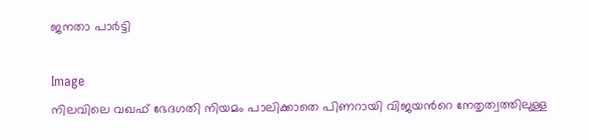ജനതാ പാർട്ടി

Image
നിലവിലെ വഖഫ് ഭേദഗതി നിയമം പാലിക്കാതെ പിണറായി വിജയൻറെ നേതൃത്വത്തിലുള്ള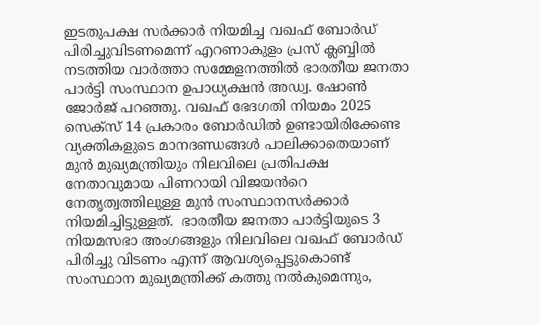ഇടതുപക്ഷ സർക്കാർ നിയമിച്ച വഖഫ് ബോർഡ് പിരിച്ചുവിടണമെന്ന് എറണാകുളം പ്രസ് ക്ലബ്ബിൽ നടത്തിയ വാർത്താ സമ്മേളനത്തിൽ ഭാരതീയ ജനതാ പാർട്ടി സംസ്ഥാന ഉപാധ്യക്ഷൻ അഡ്വ. ഷോൺ ജോർജ് പറഞ്ഞു. വഖഫ് ഭേദഗതി നിയമം 2025 സെക്സ് 14 പ്രകാരം ബോർഡിൽ ഉണ്ടായിരിക്കേണ്ട വ്യക്തികളുടെ മാനദണ്ഡങ്ങൾ പാലിക്കാതെയാണ് മുൻ മുഖ്യമന്ത്രിയും നിലവിലെ പ്രതിപക്ഷ നേതാവുമായ പിണറായി വിജയൻറെ നേതൃത്വത്തിലുള്ള മുൻ സംസ്ഥാനസർക്കാർ  നിയമിച്ചിട്ടുള്ളത്.  ഭാരതീയ ജനതാ പാർട്ടിയുടെ 3 നിയമസഭാ അംഗങ്ങളും നിലവിലെ വഖഫ് ബോർഡ് പിരിച്ചു വിടണം എന്ന് ആവശ്യപ്പെട്ടുകൊണ്ട് സംസ്ഥാന മുഖ്യമന്ത്രിക്ക് കത്തു നൽകുമെന്നും,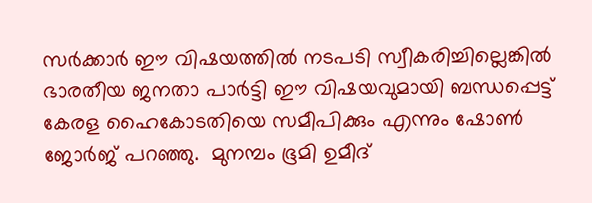സർക്കാർ ഈ വിഷയത്തിൽ നടപടി സ്വീകരിച്ചില്ലെങ്കിൽ ഭാരതീയ ജനതാ പാർട്ടി ഈ വിഷയവുമായി ബന്ധപ്പെട്ട് കേരള ഹൈകോടതിയെ സമീപിക്കും എന്നും ഷോൺ ജോർജ് പറഞ്ഞു.  മുനമ്പം ഭൂമി ഉമീദ്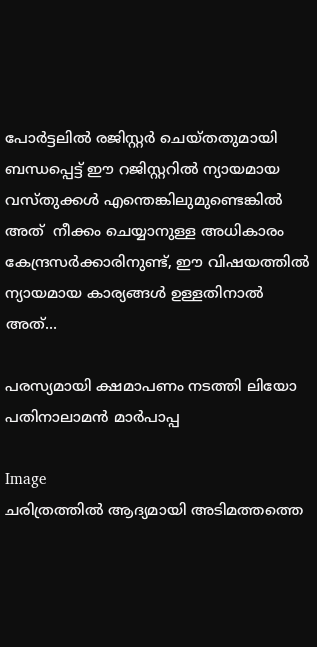പോർട്ടലിൽ രജിസ്റ്റർ ചെയ്തതുമായി ബന്ധപ്പെട്ട് ഈ റജിസ്റ്ററിൽ ന്യായമായ വസ്തുക്കൾ എന്തെങ്കിലുമുണ്ടെങ്കിൽ അത്  നീക്കം ചെയ്യാനുള്ള അധികാരം കേന്ദ്രസർക്കാരിനുണ്ട്, ഈ വിഷയത്തിൽ ന്യായമായ കാര്യങ്ങൾ ഉള്ളതിനാൽ അത്...

പരസ്യമായി ക്ഷമാപണം നടത്തി ലിയോ പതിനാലാമൻ മാർപാപ്പ

Image
ചരിത്രത്തിൽ ആദ്യമായി അടിമത്തത്തെ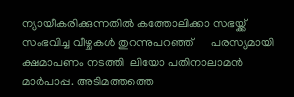ന്യായീകരിക്കുന്നതിൽ കത്തോലിക്കാ സഭയ്ക്ക് സംഭവിച്ച വീഴ്ചകൾ തുറന്നുപറഞ്ഞ്      പരസ്യമായി ക്ഷമാപണം നടത്തി  ലിയോ പതിനാലാമൻ മാർപാപ്പ. അടിമത്തത്തെ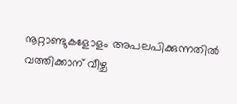നൂറ്റാണ്ടുകളോളം അപലപിക്കുന്നതിൽ വത്തിക്കാന് വീഴ്ച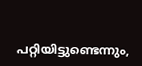പറ്റിയിട്ടുണ്ടെന്നും,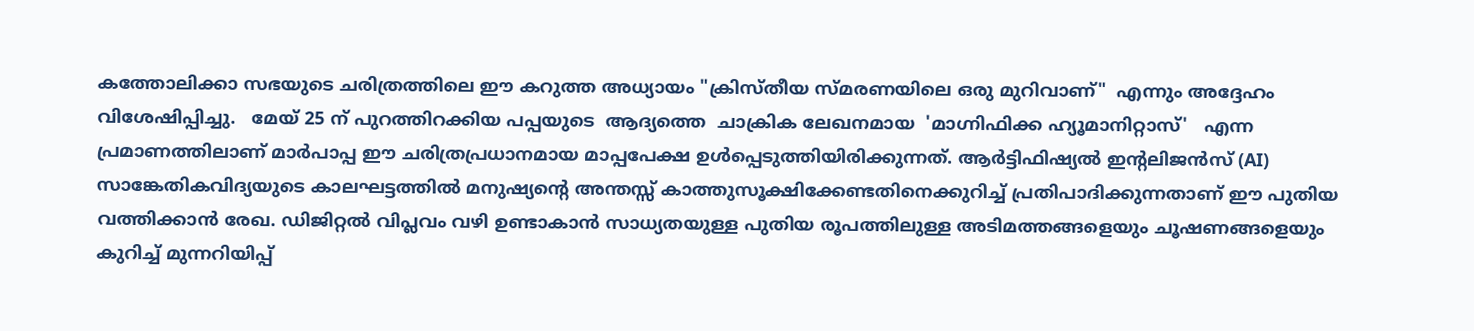കത്തോലിക്കാ സഭയുടെ ചരിത്രത്തിലെ ഈ കറുത്ത അധ്യായം "ക്രിസ്തീയ സ്മരണയിലെ ഒരു മുറിവാണ്"  എന്നും അദ്ദേഹം വിശേഷിപ്പിച്ചു.   മേയ് 25 ന് പുറത്തിറക്കിയ പപ്പയുടെ  ആദ്യത്തെ  ചാക്രിക ലേഖനമായ  'മാഗ്നിഫിക്ക ഹ്യൂമാനിറ്റാസ്'   എന്ന പ്രമാണത്തിലാണ് മാർപാപ്പ ഈ ചരിത്രപ്രധാനമായ മാപ്പപേക്ഷ ഉൾപ്പെടുത്തിയിരിക്കുന്നത്. ആർട്ടിഫിഷ്യൽ ഇന്റലിജൻസ് (AI) സാങ്കേതികവിദ്യയുടെ കാലഘട്ടത്തിൽ മനുഷ്യന്റെ അന്തസ്സ് കാത്തുസൂക്ഷിക്കേണ്ടതിനെക്കുറിച്ച് പ്രതിപാദിക്കുന്നതാണ് ഈ പുതിയ വത്തിക്കാൻ രേഖ. ഡിജിറ്റൽ വിപ്ലവം വഴി ഉണ്ടാകാൻ സാധ്യതയുള്ള പുതിയ രൂപത്തിലുള്ള അടിമത്തങ്ങളെയും ചൂഷണങ്ങളെയും കുറിച്ച് മുന്നറിയിപ്പ്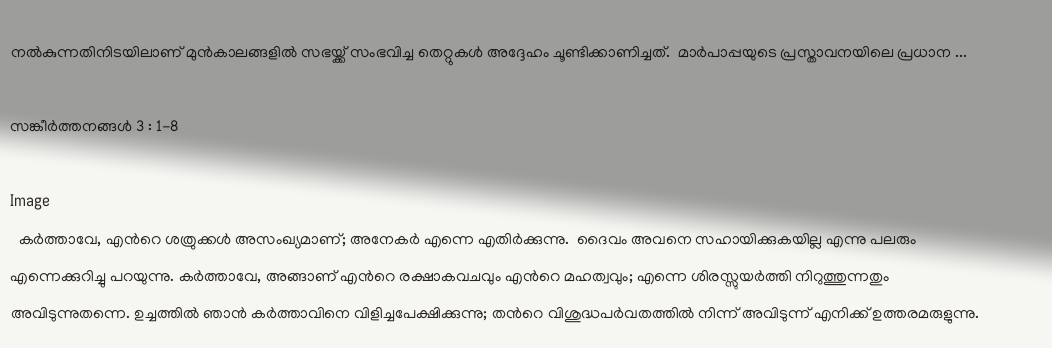നൽകുന്നതിനിടയിലാണ് മുൻകാലങ്ങളിൽ സഭയ്ക്ക് സംഭവിച്ച തെറ്റുകൾ അദ്ദേഹം ചൂണ്ടിക്കാണിച്ചത്.  മാർപാപ്പയുടെ പ്രസ്താവനയിലെ പ്രധാന ...

സങ്കീര്‍ത്തനങ്ങള്‍ 3 : 1-8

Image
  കര്‍ത്താവേ, എന്‍റെ ശത്രുക്കള്‍ അസംഖ്യമാണ്; അനേകര്‍ എന്നെ എതിര്‍ക്കുന്നു.  ദൈവം അവനെ സഹായിക്കുകയില്ല എന്നു പലരും എന്നെക്കുറിച്ചു പറയുന്നു. കര്‍ത്താവേ, അങ്ങാണ് എന്‍റെ രക്ഷാകവചവും എന്‍റെ മഹത്വവും; എന്നെ ശിരസ്സുയര്‍ത്തി നിറുത്തുന്നതും അവിടുന്നുതന്നെ. ഉച്ചത്തില്‍ ഞാന്‍ കര്‍ത്താവിനെ വിളിച്ചപേക്ഷിക്കുന്നു; തന്‍റെ വിശുദ്ധപര്‍വതത്തില്‍ നിന്ന് അവിടുന്ന് എനിക്ക് ഉത്തരമരുളുന്നു.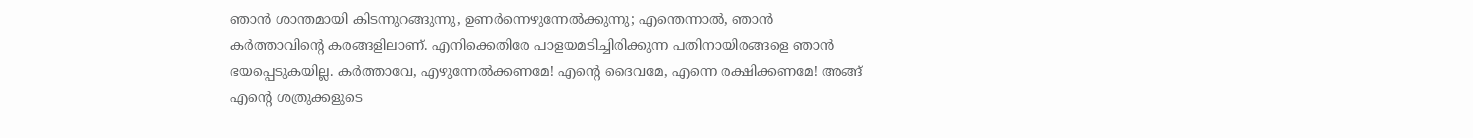ഞാന്‍ ശാന്തമായി കിടന്നുറങ്ങുന്നു, ഉണര്‍ന്നെഴുന്നേല്‍ക്കുന്നു; എന്തെന്നാല്‍, ഞാന്‍ കര്‍ത്താവിന്‍റെ കരങ്ങളിലാണ്. എനിക്കെതിരേ പാളയമടിച്ചിരിക്കുന്ന പതിനായിരങ്ങളെ ഞാന്‍ ഭയപ്പെടുകയില്ല. കര്‍ത്താവേ, എഴുന്നേല്‍ക്കണമേ! എന്‍റെ ദൈവമേ, എന്നെ രക്ഷിക്കണമേ! അങ്ങ് എന്‍റെ ശത്രുക്കളുടെ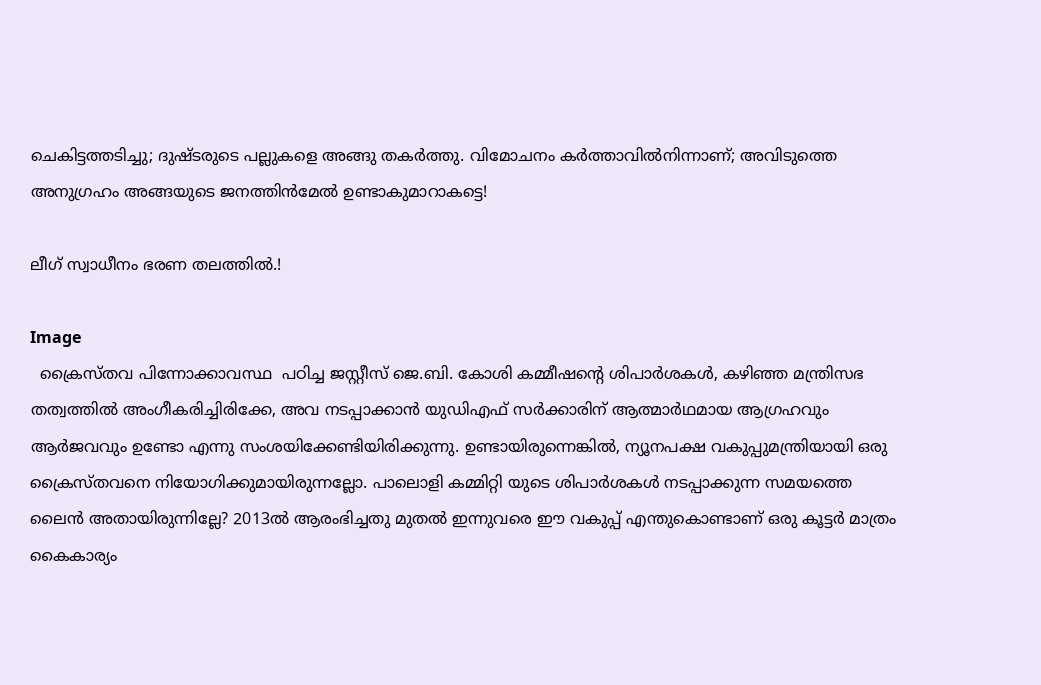ചെകിട്ടത്തടിച്ചു; ദുഷ്ടരുടെ പല്ലുകളെ അങ്ങു തകര്‍ത്തു. വിമോചനം കര്‍ത്താവില്‍നിന്നാണ്; അവിടുത്തെ അനുഗ്രഹം അങ്ങയുടെ ജനത്തിന്‍മേല്‍ ഉണ്ടാകുമാറാകട്ടെ!

ലീഗ് സ്വാധീനം ഭരണ തലത്തിൽ.!

Image
  ക്രൈസ്തവ പിന്നോക്കാവസ്ഥ  പഠിച്ച ജസ്റ്റീസ് ജെ.ബി. കോശി കമ്മീഷന്റെ ശിപാർശകൾ, കഴിഞ്ഞ മന്ത്രിസഭ തത്വത്തിൽ അംഗീകരിച്ചിരിക്കേ, അവ നടപ്പാക്കാൻ യുഡിഎഫ് സർക്കാരിന് ആത്മാർഥമായ ആഗ്രഹവും ആർജവവും ഉണ്ടോ എന്നു സംശയിക്കേണ്ടിയിരിക്കുന്നു. ഉണ്ടായിരുന്നെങ്കിൽ, ന്യൂനപക്ഷ വകുപ്പുമന്ത്രിയായി ഒരു ക്രൈസ്‌തവനെ നിയോഗിക്കുമായിരുന്നല്ലോ. പാലൊളി കമ്മിറ്റി യുടെ ശിപാർശകൾ നടപ്പാക്കുന്ന സമയത്തെ ലൈൻ അതായിരുന്നില്ലേ? 2013ൽ ആരംഭിച്ചതു മുതൽ ഇന്നുവരെ ഈ വകുപ്പ് എന്തുകൊണ്ടാണ് ഒരു കൂട്ടർ മാത്രം കൈകാര്യം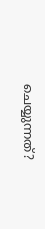ചെയ്യുന്നത്?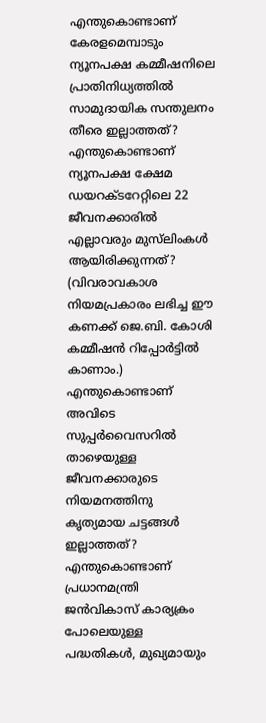എന്തുകൊണ്ടാണ് കേരളമെമ്പാടും ന്യൂനപക്ഷ കമ്മീഷനിലെ പ്രാതിനിധ്യത്തിൽ സാമുദായിക സന്തുലനം തീരെ ഇല്ലാത്തത്? എന്തുകൊണ്ടാണ് ന്യൂനപക്ഷ ക്ഷേമ ഡയറക്‌ടറേറ്റിലെ 22 ജീവനക്കാരിൽ എല്ലാവരും മുസ്‌ലിംകൾ ആയിരിക്കുന്നത്? (വിവരാവകാശ നിയമപ്രകാരം ലഭിച്ച ഈ കണക്ക് ജെ.ബി. കോശി കമ്മീഷൻ റിപ്പോർട്ടിൽ കാണാം.) എന്തുകൊണ്ടാണ് അവിടെ സുപ്പർവൈസറിൽ താഴെയുള്ള ജീവനക്കാരുടെ നിയമനത്തിനു കൃത്യമായ ചട്ടങ്ങൾ ഇല്ലാത്തത്? എന്തുകൊണ്ടാണ് പ്രധാനമന്ത്രി ജൻവികാസ് കാര്യക്രം പോലെയുള്ള പദ്ധതികൾ, മുഖ്യമായും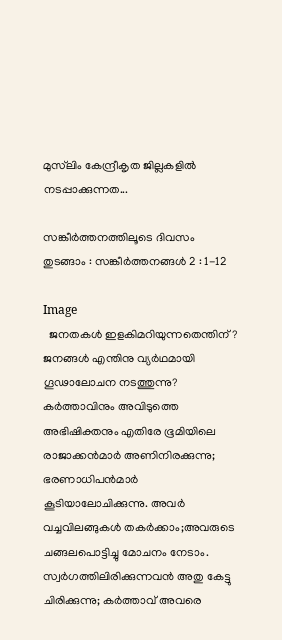മുസ്‌ലിം കേന്ദ്രീകൃത ജില്ലകളിൽ നടപ്പാക്കുന്നത...

സങ്കീർത്തനത്തിലൂടെ ദിവസം തുടങ്ങാം : സങ്കീര്‍ത്തനങ്ങള്‍ 2 : 1-12

Image
  ജനതകള്‍ ഇളകിമറിയുന്നതെന്തിന്? ജനങ്ങള്‍ എന്തിനു വ്യര്‍ഥമായി ഗൂഢാലോചന നടത്തുന്നു? കര്‍ത്താവിനും അവിടുത്തെ അഭിഷിക്തനും എതിരേ ഭൂമിയിലെ രാജാക്കന്‍മാര്‍ അണിനിരക്കുന്നു; ഭരണാധിപന്‍മാര്‍ കൂടിയാലോചിക്കുന്നു. അവര്‍ വച്ചവിലങ്ങുകള്‍ തകര്‍ക്കാം;അവരുടെ ചങ്ങലപൊട്ടിച്ചു മോചനം നേടാം. സ്വര്‍ഗത്തിലിരിക്കുന്നവന്‍ അതു കേട്ടു ചിരിക്കുന്നു; കര്‍ത്താവ് അവരെ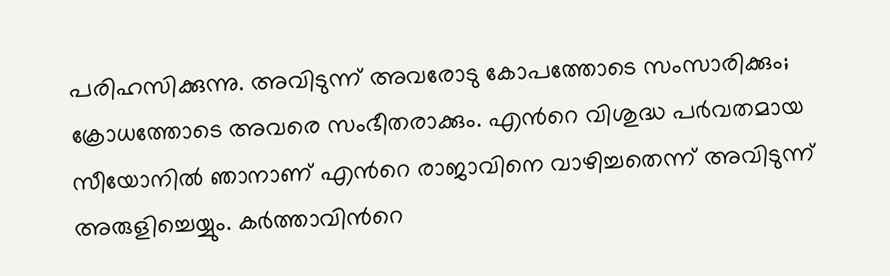പരിഹസിക്കുന്നു. അവിടുന്ന് അവരോടു കോപത്തോടെ സംസാരിക്കും; ക്രോധത്തോടെ അവരെ സംഭീതരാക്കും. എന്‍റെ വിശുദ്ധ പര്‍വതമായ സീയോനില്‍ ഞാനാണ് എന്‍റെ രാജാവിനെ വാഴിച്ചതെന്ന് അവിടുന്ന് അരുളിച്ചെയ്യും. കര്‍ത്താവിന്‍റെ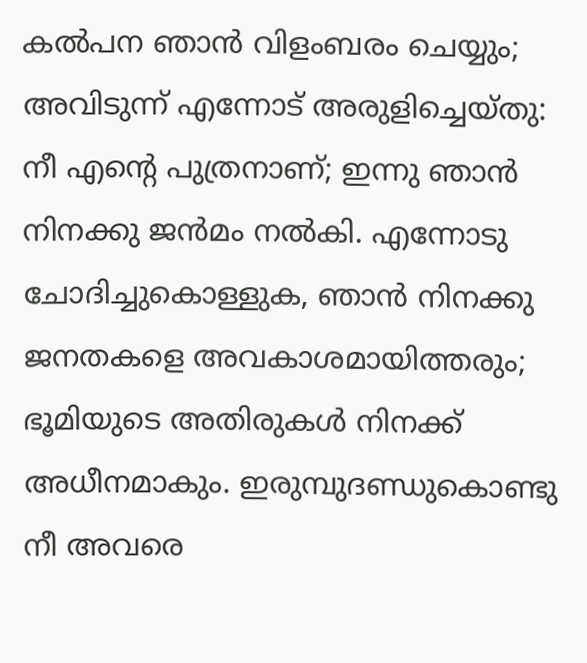കല്‍പന ഞാന്‍ വിളംബരം ചെയ്യും; അവിടുന്ന് എന്നോട് അരുളിച്ചെയ്തു: നീ എന്‍റെ പുത്രനാണ്; ഇന്നു ഞാന്‍ നിനക്കു ജന്‍മം നല്‍കി. എന്നോടു ചോദിച്ചുകൊള്ളുക, ഞാന്‍ നിനക്കു ജനതകളെ അവകാശമായിത്തരും; ഭൂമിയുടെ അതിരുകള്‍ നിനക്ക് അധീനമാകും. ഇരുമ്പുദണ്ഡുകൊണ്ടു നീ അവരെ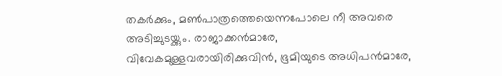തകര്‍ക്കും, മണ്‍പാത്രത്തെയെന്നപോലെ നീ അവരെ അടിച്ചുടയ്ക്കും. രാജാക്കന്‍മാരേ, വിവേകമുള്ളവരായിരിക്കുവിന്‍, ഭൂമിയുടെ അധിപന്‍മാരേ,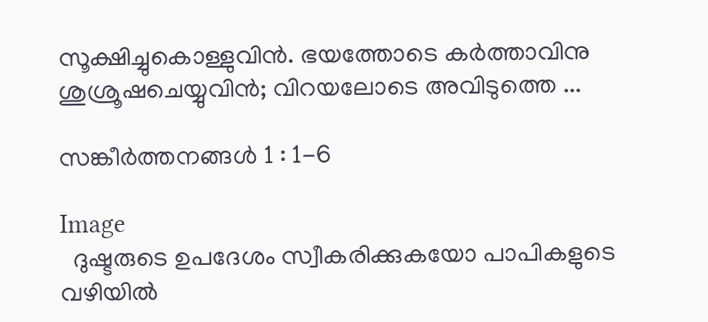സൂക്ഷിച്ചുകൊള്ളുവിന്‍. ഭയത്തോടെ കര്‍ത്താവിനു ശുശ്രൂഷചെയ്യുവിന്‍; വിറയലോടെ അവിടുത്തെ ...

സങ്കീര്‍ത്തനങ്ങള്‍ 1 : 1-6

Image
  ദുഷ്ടരുടെ ഉപദേശം സ്വീകരിക്കുകയോ പാപികളുടെ വഴിയില്‍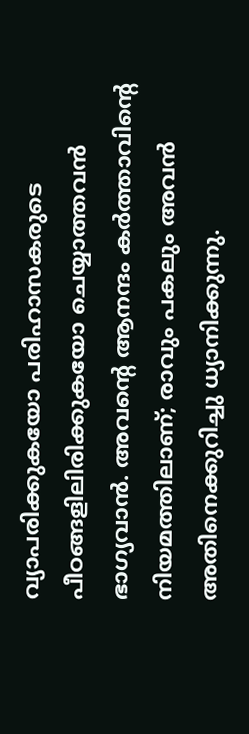വ്യാപരിക്കുകയോ പരിഹാസകരുടെ പീഠങ്ങളിലിരിക്കുകയോ ചെയ്യാത്തവന്‍ ഭാഗ്യവാന്‍. അവന്‍റെ ആനന്ദം കര്‍ത്താവിന്‍റെ നിയമത്തിലാണ്; രാവും പകലും അവന്‍ അതിനെക്കുറിച്ചു ധ്യാനിക്കുന്നു.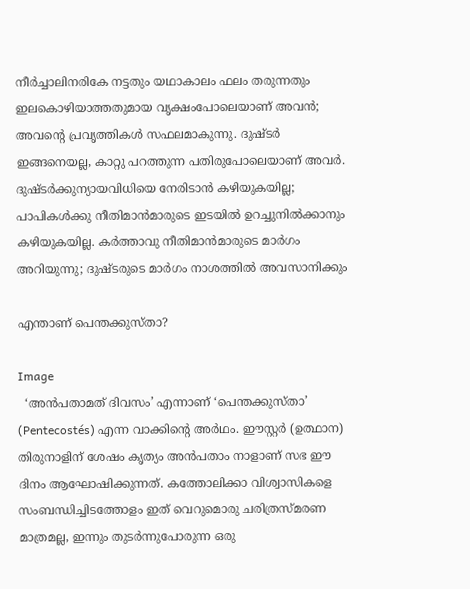നീര്‍ച്ചാലിനരികേ നട്ടതും യഥാകാലം ഫലം തരുന്നതും ഇലകൊഴിയാത്തതുമായ വൃക്ഷംപോലെയാണ് അവന്‍; അവന്‍റെ പ്രവൃത്തികള്‍ സഫലമാകുന്നു. ദുഷ്ടര്‍ ഇങ്ങനെയല്ല, കാറ്റു പറത്തുന്ന പതിരുപോലെയാണ് അവര്‍. ദുഷ്ടര്‍ക്കുന്യായവിധിയെ നേരിടാന്‍ കഴിയുകയില്ല; പാപികള്‍ക്കു നീതിമാന്‍മാരുടെ ഇടയില്‍ ഉറച്ചുനില്‍ക്കാനും കഴിയുകയില്ല. കര്‍ത്താവു നീതിമാന്‍മാരുടെ മാര്‍ഗം അറിയുന്നു; ദുഷ്ടരുടെ മാര്‍ഗം നാശത്തില്‍ അവസാനിക്കും

എന്താണ് പെന്തക്കുസ്താ?

Image
  ‘അൻപതാമത് ദിവസം’ എന്നാണ് ‘പെന്തക്കുസ്താ’ (Pentecostés) എന്ന വാക്കിന്റെ അർഥം. ഈസ്റ്റർ (ഉത്ഥാന) തിരുനാളിന് ശേഷം കൃത്യം അൻപതാം നാളാണ് സഭ ഈ ദിനം ആഘോഷിക്കുന്നത്. കത്തോലിക്കാ വിശ്വാസികളെ സംബന്ധിച്ചിടത്തോളം ഇത് വെറുമൊരു ചരിത്രസ്മരണ മാത്രമല്ല, ഇന്നും തുടർന്നുപോരുന്ന ഒരു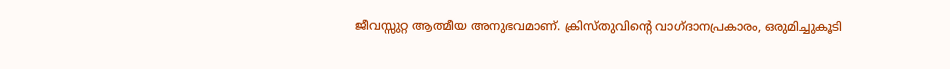ജീവസ്സുറ്റ ആത്മീയ അനുഭവമാണ്. ക്രിസ്തുവിന്റെ വാഗ്ദാനപ്രകാരം, ഒരുമിച്ചുകൂടി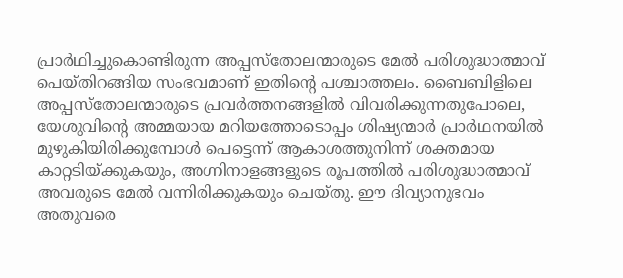പ്രാർഥിച്ചുകൊണ്ടിരുന്ന അപ്പസ്തോലന്മാരുടെ മേൽ പരിശുദ്ധാത്മാവ് പെയ്തിറങ്ങിയ സംഭവമാണ് ഇതിന്റെ പശ്ചാത്തലം. ബൈബിളിലെ അപ്പസ്തോലന്മാരുടെ പ്രവർത്തനങ്ങളിൽ വിവരിക്കുന്നതുപോലെ, യേശുവിന്റെ അമ്മയായ മറിയത്തോടൊപ്പം ശിഷ്യന്മാർ പ്രാർഥനയിൽ മുഴുകിയിരിക്കുമ്പോൾ പെട്ടെന്ന് ആകാശത്തുനിന്ന് ശക്തമായ കാറ്റടിയ്ക്കുകയും, അഗ്നിനാളങ്ങളുടെ രൂപത്തിൽ പരിശുദ്ധാത്മാവ് അവരുടെ മേൽ വന്നിരിക്കുകയും ചെയ്തു. ഈ ദിവ്യാനുഭവം അതുവരെ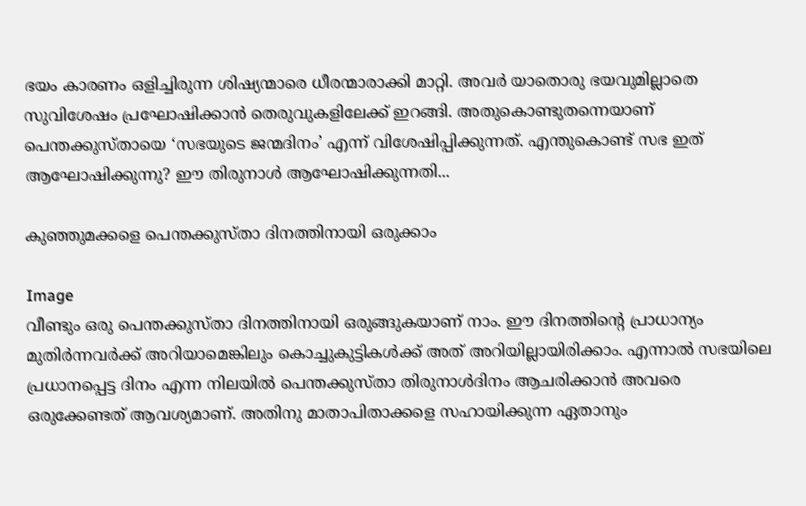ഭയം കാരണം ഒളിച്ചിരുന്ന ശിഷ്യന്മാരെ ധീരന്മാരാക്കി മാറ്റി. അവർ യാതൊരു ഭയവുമില്ലാതെ സുവിശേഷം പ്രഘോഷിക്കാൻ തെരുവുകളിലേക്ക് ഇറങ്ങി. അതുകൊണ്ടുതന്നെയാണ് പെന്തക്കുസ്തായെ ‘സഭയുടെ ജന്മദിനം’ എന്ന് വിശേഷിപ്പിക്കുന്നത്. എന്തുകൊണ്ട് സഭ ഇത് ആഘോഷിക്കുന്നു? ഈ തിരുനാൾ ആഘോഷിക്കുന്നതി...

കുഞ്ഞുമക്കളെ പെന്തക്കുസ്താ ദിനത്തിനായി ഒരുക്കാം

Image
വീണ്ടും ഒരു പെന്തക്കുസ്താ ദിനത്തിനായി ഒരുങ്ങുകയാണ് നാം. ഈ ദിനത്തിന്റെ പ്രാധാന്യം മുതിർന്നവർക്ക് അറിയാമെങ്കിലും കൊച്ചുകുട്ടികൾക്ക് അത് അറിയില്ലായിരിക്കാം. എന്നാൽ സഭയിലെ പ്രധാനപ്പെട്ട ദിനം എന്ന നിലയിൽ പെന്തക്കുസ്താ തിരുനാൾദിനം ആചരിക്കാൻ അവരെ ഒരുക്കേണ്ടത് ആവശ്യമാണ്. അതിനു മാതാപിതാക്കളെ സഹായിക്കുന്ന ഏതാനും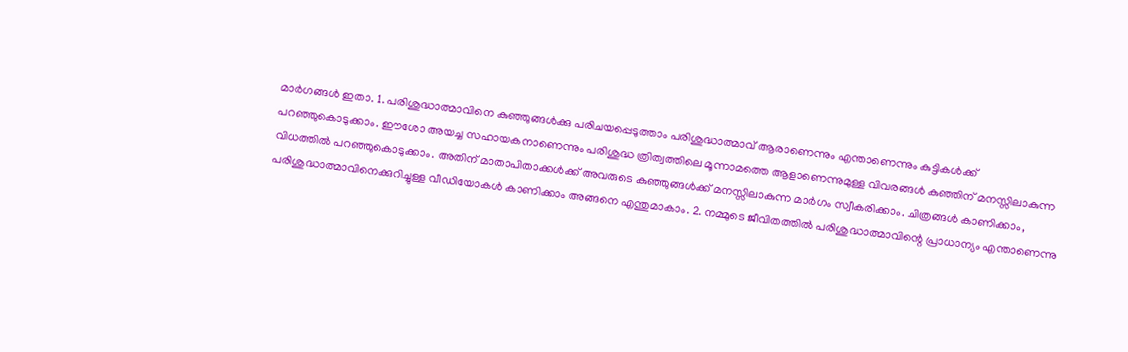മാർഗങ്ങൾ ഇതാ. 1. പരിശുദ്ധാത്മാവിനെ കുഞ്ഞുങ്ങൾക്കു പരിചയപ്പെടുത്താം പരിശുദ്ധാത്മാവ് ആരാണെന്നും എന്താണെന്നും കുട്ടികൾക്ക് പറഞ്ഞുകൊടുക്കാം. ഈശോ അയച്ച സഹായകനാണെന്നും പരിശുദ്ധ ത്രിത്വത്തിലെ മൂന്നാമത്തെ ആളാണെന്നുമുള്ള വിവരങ്ങൾ കുഞ്ഞിന് മനസ്സിലാകുന്ന വിധത്തിൽ പറഞ്ഞുകൊടുക്കാം. അതിന് മാതാപിതാക്കൾക്ക് അവരുടെ കുഞ്ഞുങ്ങൾക്ക് മനസ്സിലാകുന്ന മാർഗം സ്വീകരിക്കാം. ചിത്രങ്ങൾ കാണിക്കാം, പരിശുദ്ധാത്മാവിനെക്കുറിച്ചുള്ള വീഡിയോകൾ കാണിക്കാം അങ്ങനെ എന്തുമാകാം. 2. നമ്മുടെ ജീവിതത്തിൽ പരിശുദ്ധാത്മാവിന്റെ പ്രാധാന്യം എന്താണെന്നു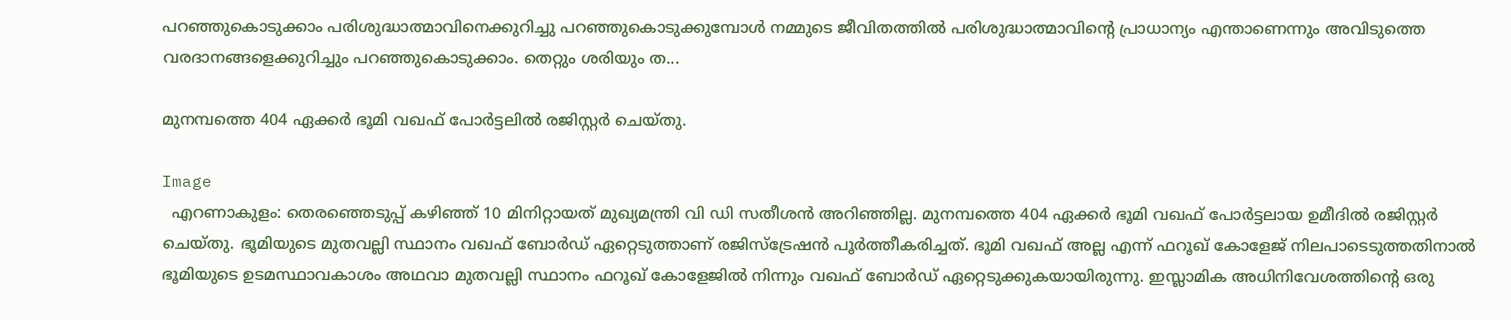പറഞ്ഞുകൊടുക്കാം പരിശുദ്ധാത്മാവിനെക്കുറിച്ചു പറഞ്ഞുകൊടുക്കുമ്പോൾ നമ്മുടെ ജീവിതത്തിൽ പരിശുദ്ധാത്മാവിന്റെ പ്രാധാന്യം എന്താണെന്നും അവിടുത്തെ വരദാനങ്ങളെക്കുറിച്ചും പറഞ്ഞുകൊടുക്കാം. തെറ്റും ശരിയും ത...

മുനമ്പത്തെ 404 ഏക്കർ ഭൂമി വഖഫ് പോർട്ടലിൽ രജിസ്റ്റർ ചെയ്തു.

Image
  എറണാകുളം: തെരഞ്ഞെടുപ്പ് കഴിഞ്ഞ് 10 മിനിറ്റായത് മുഖ്യമന്ത്രി വി ഡി സതീശൻ അറിഞ്ഞില്ല. മുനമ്പത്തെ 404 ഏക്കർ ഭൂമി വഖഫ് പോർട്ടലായ ഉമീദിൽ രജിസ്റ്റർ ചെയ്തു. ഭൂമിയുടെ മുതവല്ലി സ്ഥാനം വഖഫ് ബോർഡ് ഏറ്റെടുത്താണ് രജിസ്ട്രേഷൻ പൂർത്തീകരിച്ചത്. ഭൂമി വഖഫ് അല്ല എന്ന് ഫറൂഖ് കോളേജ് നിലപാടെടുത്തതിനാൽ ഭൂമിയുടെ ഉടമസ്ഥാവകാശം അഥവാ മുതവല്ലി സ്ഥാനം ഫറൂഖ് കോളേജിൽ നിന്നും വഖഫ് ബോർഡ് ഏറ്റെടുക്കുകയായിരുന്നു. ഇസ്ലാമിക അധിനിവേശത്തിന്റെ ഒരു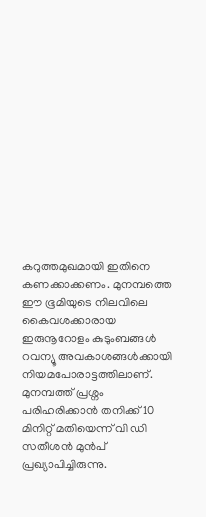കറുത്തമുഖമായി ഇതിനെ കണക്കാക്കണം. മുനമ്പത്തെ ഈ ഭൂമിയുടെ നിലവിലെ കൈവശക്കാരായ ഇരുനൂറോളം കുടുംബങ്ങൾ റവന്യൂ അവകാശങ്ങൾക്കായി നിയമപോരാട്ടത്തിലാണ്. മുനമ്പത്ത് പ്രശ്നം പരിഹരിക്കാൻ തനിക്ക് 10 മിനിറ്റ് മതിയെന്ന് വി ഡി സതീശൻ മുൻപ് പ്രഖ്യാപിച്ചിരുന്നു.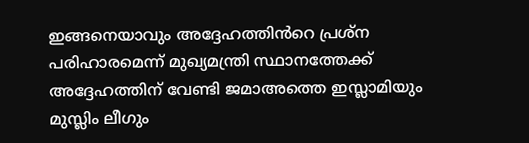ഇങ്ങനെയാവും അദ്ദേഹത്തിൻറെ പ്രശ്ന പരിഹാരമെന്ന് മുഖ്യമന്ത്രി സ്ഥാനത്തേക്ക് അദ്ദേഹത്തിന് വേണ്ടി ജമാഅത്തെ ഇസ്ലാമിയും മുസ്ലിം ലീഗും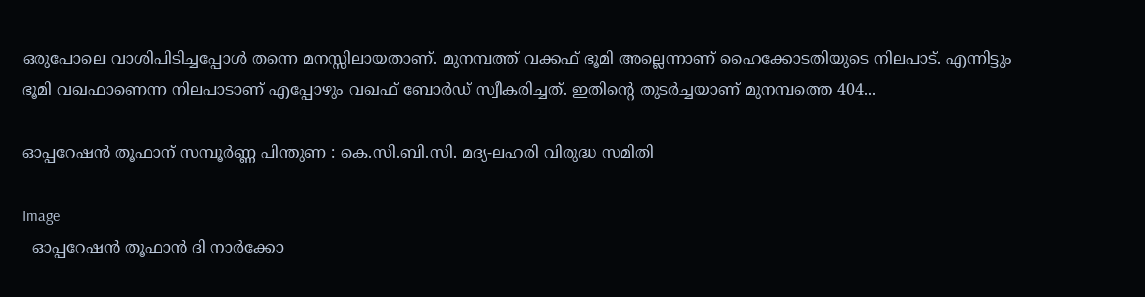ഒരുപോലെ വാശിപിടിച്ചപ്പോൾ തന്നെ മനസ്സിലായതാണ്. മുനമ്പത്ത് വക്കഫ് ഭൂമി അല്ലെന്നാണ് ഹൈക്കോടതിയുടെ നിലപാട്. എന്നിട്ടും  ഭൂമി വഖഫാണെന്ന നിലപാടാണ് എപ്പോഴും വഖഫ് ബോർഡ് സ്വീകരിച്ചത്. ഇതിന്‍റെ തുടർച്ചയാണ് മുനമ്പത്തെ 404...

ഓപ്പറേഷന്‍ തൂഫാന് സമ്പൂര്‍ണ്ണ പിന്തുണ : കെ.സി.ബി.സി. മദ്യ-ലഹരി വിരുദ്ധ സമിതി

Image
  ഓപ്പറേഷന്‍ തൂഫാന്‍ ദി നാര്‍ക്കോ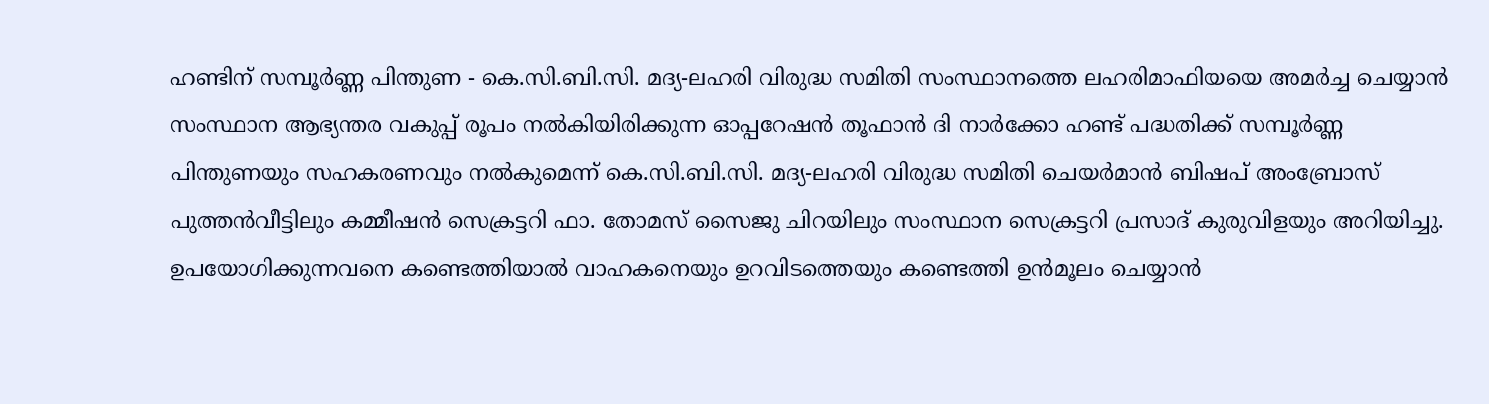ഹണ്ടിന് സമ്പൂര്‍ണ്ണ പിന്തുണ - കെ.സി.ബി.സി. മദ്യ-ലഹരി വിരുദ്ധ സമിതി സംസ്ഥാനത്തെ ലഹരിമാഫിയയെ അമര്‍ച്ച ചെയ്യാന്‍ സംസ്ഥാന ആഭ്യന്തര വകുപ്പ് രൂപം നല്‍കിയിരിക്കുന്ന ഓപ്പറേഷന്‍ തൂഫാന്‍ ദി നാര്‍ക്കോ ഹണ്ട് പദ്ധതിക്ക് സമ്പൂര്‍ണ്ണ പിന്തുണയും സഹകരണവും നല്‍കുമെന്ന് കെ.സി.ബി.സി. മദ്യ-ലഹരി വിരുദ്ധ സമിതി ചെയര്‍മാന്‍ ബിഷപ് അംബ്രോസ് പുത്തന്‍വീട്ടിലും കമ്മീഷന്‍ സെക്രട്ടറി ഫാ. തോമസ് സൈജു ചിറയിലും സംസ്ഥാന സെക്രട്ടറി പ്രസാദ് കുരുവിളയും അറിയിച്ചു. ഉപയോഗിക്കുന്നവനെ കണ്ടെത്തിയാല്‍ വാഹകനെയും ഉറവിടത്തെയും കണ്ടെത്തി ഉന്‍മൂലം ചെയ്യാന്‍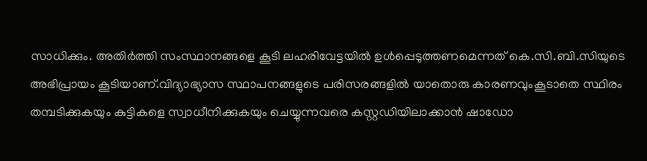സാധിക്കും. അതിര്‍ത്തി സംസ്ഥാനങ്ങളെ കൂടി ലഹരിവേട്ടയില്‍ ഉള്‍പ്പെടുത്തണമെന്നത് കെ.സി.ബി.സിയുടെ അഭിപ്രായം കൂടിയാണ്.വിദ്യാഭ്യാസ സ്ഥാപനങ്ങളുടെ പരിസരങ്ങളില്‍ യാതൊരു കാരണവുംകൂടാതെ സ്ഥിരം തമ്പടിക്കുകയും കുട്ടികളെ സ്വാധീനിക്കുകയും ചെയ്യുന്നവരെ കസ്റ്റഡിയിലാക്കാന്‍ ഷാഡോ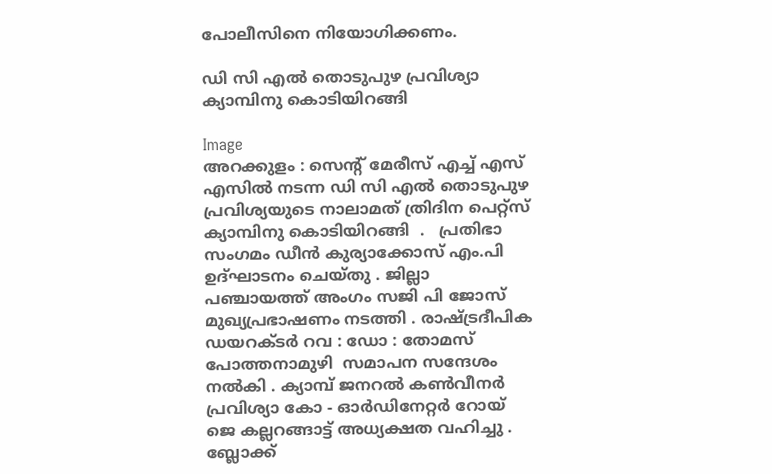പോലീസിനെ നിയോഗിക്കണം.

ഡി സി എൽ തൊടുപുഴ പ്രവിശ്യാ ക്യാമ്പിനു കൊടിയിറങ്ങി

Image
അറക്കുളം : സെൻ്റ് മേരീസ് എച്ച് എസ് എസിൽ നടന്ന ഡി സി എൽ തൊടുപുഴ പ്രവിശ്യയുടെ നാലാമത് ത്രിദിന പെറ്റ്സ് ക്യാമ്പിനു കൊടിയിറങ്ങി  .   പ്രതിഭാ സംഗമം ഡീൻ കുര്യാക്കോസ് എം.പി ഉദ്ഘാടനം ചെയ്തു . ജില്ലാ പഞ്ചായത്ത് അംഗം സജി പി ജോസ്  മുഖ്യപ്രഭാഷണം നടത്തി . രാഷ്ട്രദീപിക ഡയറക്ടർ റവ : ഡോ : തോമസ് പോത്തനാമുഴി  സമാപന സന്ദേശം നൽകി . ക്യാമ്പ് ജനറൽ കൺവീനർ പ്രവിശ്യാ കോ - ഓർഡിനേറ്റർ റോയ് ജെ കല്ലറങ്ങാട്ട് അധ്യക്ഷത വഹിച്ചു . ബ്ലോക്ക്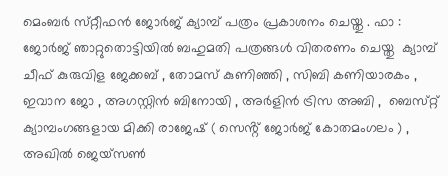മെംബർ സ്‌റ്റീഫൻ ജോർജ് ക്യാമ്പ് പത്രം പ്രകാശനം ചെയ്തു . ഫാ : ജോർജ് ഞാറ്റുതൊട്ടിയിൽ ബഹുമതി പത്രങ്ങൾ വിതരണം ചെയ്തു  ക്യാമ്പ് ചീഫ് കുരുവിള ജേക്കബ് , തോമസ് കുണിഞ്ഞി , സിബി കണിയാരകം , ഇവാന ജോ , അഗസ്റ്റിൻ ബിനോയി , അർളിൻ ട്രിസ അബി ,  ബെസ്‌റ്റ് ക്യാമ്പംഗങ്ങളായ മിക്കി രാജേഷ് ( സെൻ്റ് ജോർജ് കോതമംഗലം ) , അഖിൽ ജെയ്സൺ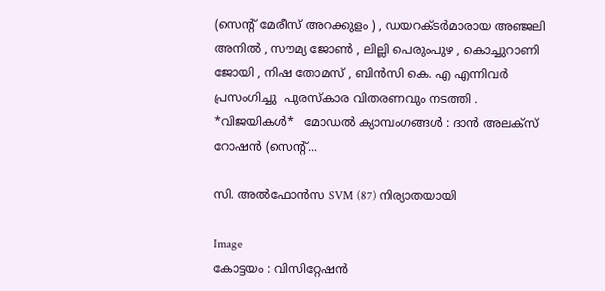(സെൻ്റ് മേരീസ് അറക്കുളം ) , ഡയറക്ടർമാരായ അഞ്ജലി അനിൽ , സൗമ്യ ജോൺ , ലില്ലി പെരുംപുഴ , കൊച്ചുറാണി ജോയി , നിഷ തോമസ് , ബിൻസി കെ. എ എന്നിവർ പ്രസംഗിച്ചു  പുരസ്‌കാര വിതരണവും നടത്തി . *വിജയികൾ*   മോഡൽ ക്യാമ്പംഗങ്ങൾ : ദാൻ അലക്സ് റോഷൻ (സെൻ്റ്...

സി. അൽഫോൻസ SVM (87) നിര്യാതയായി

Image
കോട്ടയം : വിസിറ്റേഷൻ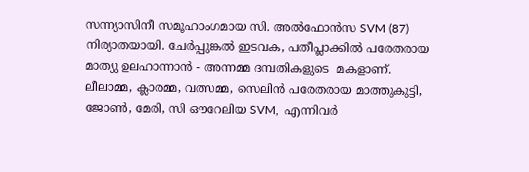സന്ന്യാസിനീ സമൂഹാംഗമായ സി. അൽഫോൻസ SVM (87)  നിര്യാതയായി. ചേർപ്പുങ്കൽ ഇടവക, പതീപ്ലാക്കിൽ പരേതരായ മാത്യു ഉലഹാന്നാൻ - അന്നമ്മ ദമ്പതികളുടെ  മകളാണ്. ലീലാമ്മ, ക്ലാരമ്മ, വത്സമ്മ, സെലിൻ പരേതരായ മാത്തുകുട്ടി, ജോൺ, മേരി, സി ഔറേലിയ SVM,  എന്നിവർ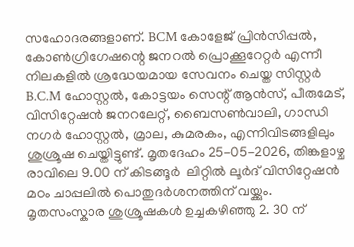സഹോദരങ്ങളാണ്. BCM കോളേജ് പ്രിൻസിപ്പൽ, കോൺഗ്രിഗേഷന്റെ ജനറൽ പ്രൊക്കൂറേറ്റർ എന്നീ നിലകളിൽ ശ്രദ്ധേയമായ സേവനം ചെയ്ത സിസ്റ്റർ B.C.M ഹോസ്റ്റൽ, കോട്ടയം സെന്റ് ആൻസ്, പീരുമേട്, വിസിറ്റേഷൻ ജനറലേറ്റ്, ബൈസൺവാലി, ഗാന്ധി നഗർ ഹോസ്റ്റൽ, മ്രാല, കുമരകം, എന്നിവിടങ്ങളിലും ശുശ്രൂഷ ചെയ്തിട്ടുണ്ട്. മൃതദേഹം 25-05-2026, തിങ്കളാഴ്ച  രാവിലെ 9.00 ന് കിടങ്ങൂർ  ലിറ്റിൽ ലൂർദ് വിസിറ്റേഷൻ മഠം ചാപ്പലിൽ പൊതുദർശനത്തിന് വയ്ക്കും. മൃതസംസ്കാര ശുശ്രൂഷകൾ ഉച്ചകഴിഞ്ഞു 2. 30 ന്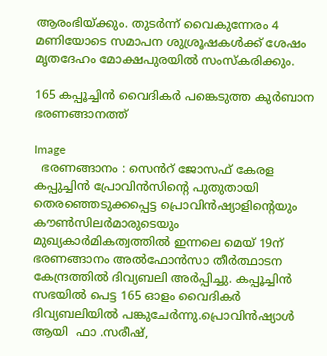ആരംഭിയ്ക്കും. തുടർന്ന് വൈകുന്നേരം 4 മണിയോടെ സമാപന ശുശ്രൂഷകൾക്ക് ശേഷം മൃതദേഹം മോക്ഷപുരയിൽ സംസ്കരിക്കും.

165 കപ്പൂച്ചിൻ വൈദികർ പങ്കെടുത്ത കുർബാന ഭരണങ്ങാനത്ത്

Image
  ഭരണങ്ങാനം : സെൻറ് ജോസഫ് കേരള കപ്പുച്ചിൻ പ്രോവിൻസിന്റെ പുതുതായി തെരഞ്ഞെടുക്കപ്പെട്ട പ്രൊവിൻഷ്യാളിൻ്റെയും കൗൺസിലർമാരുടെയും മുഖ്യകാർമികത്വത്തിൽ ഇന്നലെ മെയ് 19ന് ഭരണങ്ങാനം അൽഫോൻസാ തീർത്ഥാടന കേന്ദ്രത്തിൽ ദിവ്യബലി അർപ്പിച്ചു. കപ്പൂച്ചിൻ സഭയിൽ പെട്ട 165 ഓളം വൈദികർ ദിവ്യബലിയിൽ പങ്കുചേർന്നു.പ്രൊവിൻഷ്യാൾ ആയി  ഫാ .സരീഷ്,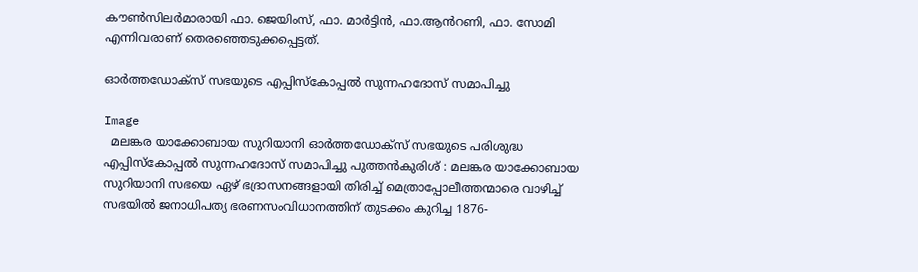കൗൺസിലർമാരായി ഫാ. ജെയിംസ്, ഫാ. മാർട്ടിൻ, ഫാ.ആൻറണി, ഫാ. സോമി എന്നിവരാണ് തെരഞ്ഞെടുക്കപ്പെട്ടത്.

ഓര്‍ത്തഡോക്‌സ് സഭയുടെ എപ്പിസ്‌കോപ്പല്‍ സുന്നഹദോസ് സമാപിച്ചു

Image
  മലങ്കര യാക്കോബായ സുറിയാനി ഓര്‍ത്തഡോക്‌സ് സഭയുടെ പരിശുദ്ധ എപ്പിസ്‌കോപ്പല്‍ സുന്നഹദോസ് സമാപിച്ചു പുത്തന്‍കുരിശ് : മലങ്കര യാക്കോബായ സുറിയാനി സഭയെ ഏഴ് ഭദ്രാസനങ്ങളായി തിരിച്ച് മെത്രാപ്പോലീത്തന്മാരെ വാഴിച്ച് സഭയില്‍ ജനാധിപത്യ ഭരണസംവിധാനത്തിന് തുടക്കം കുറിച്ച 1876-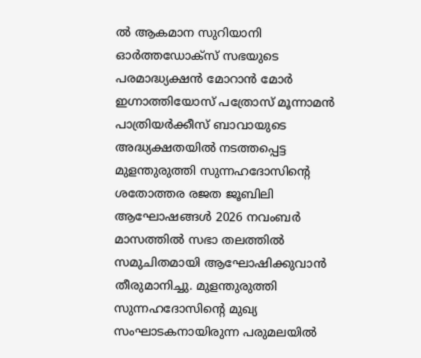ല്‍ ആകമാന സുറിയാനി ഓര്‍ത്തഡോക്‌സ് സഭയുടെ പരമാദ്ധ്യക്ഷന്‍ മോറാന്‍ മോര്‍ ഇഗ്നാത്തിയോസ് പത്രോസ് മൂന്നാമന്‍ പാത്രിയര്‍ക്കീസ് ബാവായുടെ അദ്ധ്യക്ഷതയില്‍ നടത്തപ്പെട്ട മുളന്തുരുത്തി സുന്നഹദോസിന്റെ ശതോത്തര രജത ജൂബിലി ആഘോഷങ്ങള്‍ 2026 നവംബര്‍ മാസത്തില്‍ സഭാ തലത്തില്‍ സമുചിതമായി ആഘോഷിക്കുവാന്‍ തീരുമാനിച്ചു. മുളന്തുരുത്തി സുന്നഹദോസിന്റെ മുഖ്യ സംഘാടകനായിരുന്ന പരുമലയില്‍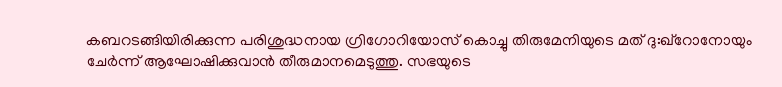കബറടങ്ങിയിരിക്കുന്ന പരിശുദ്ധനായ ഗ്രിഗോറിയോസ് കൊച്ചു തിരുമേനിയുടെ മത് ദു:ഖ്‌റോനോയും ചേര്‍ന്ന് ആഘോഷിക്കുവാന്‍ തീരുമാനമെടുത്തു. സഭയുടെ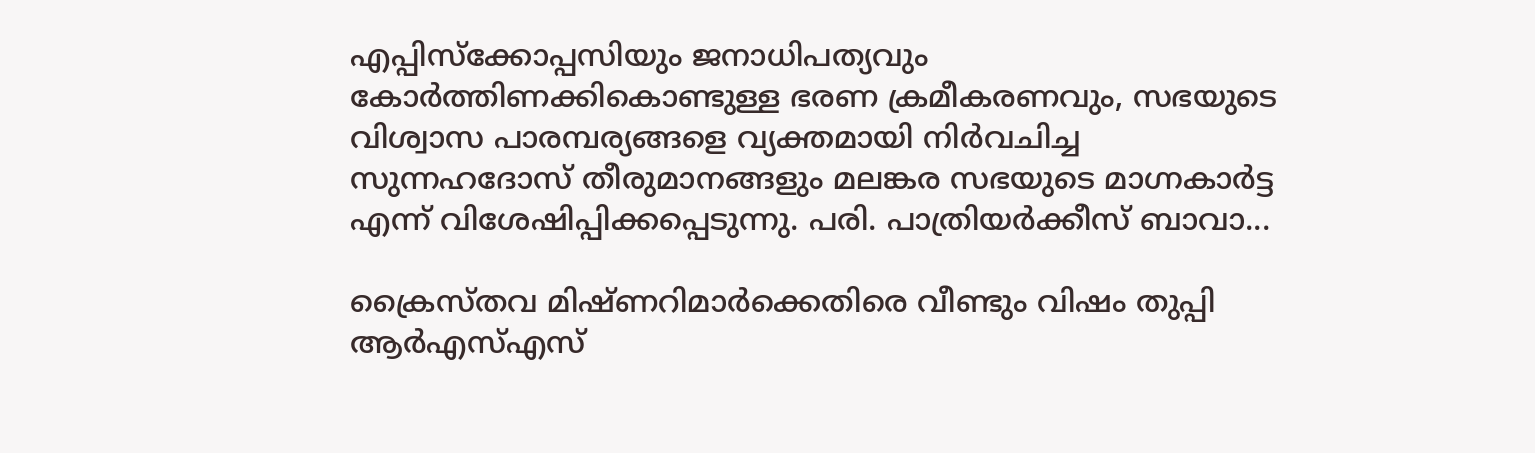എപ്പിസ്‌ക്കോപ്പസിയും ജനാധിപത്യവും കോര്‍ത്തിണക്കികൊണ്ടുള്ള ഭരണ ക്രമീകരണവും, സഭയുടെ വിശ്വാസ പാരമ്പര്യങ്ങളെ വ്യക്തമായി നിര്‍വചിച്ച സുന്നഹദോസ് തീരുമാനങ്ങളും മലങ്കര സഭയുടെ മാഗ്നകാര്‍ട്ട എന്ന് വിശേഷിപ്പിക്കപ്പെടുന്നു. പരി. പാത്രിയര്‍ക്കീസ് ബാവാ...

ക്രൈസ്തവ മിഷ്ണറിമാര്‍ക്കെതിരെ വീണ്ടും വിഷം തുപ്പി ആർഎസ്എസ്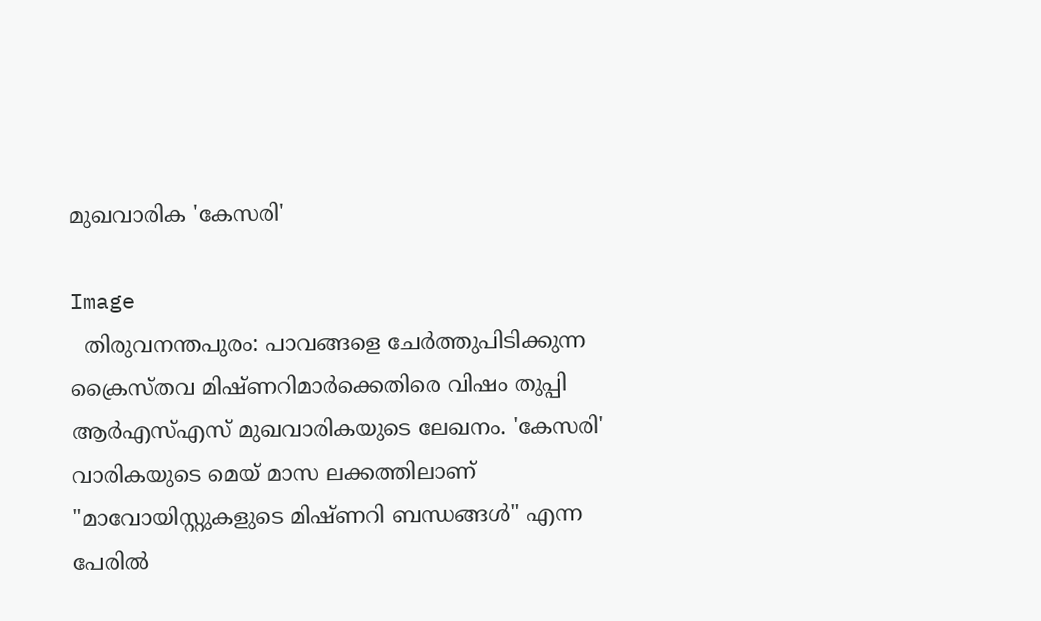മുഖവാരിക 'കേസരി'

Image
  തിരുവനന്തപുരം: പാവങ്ങളെ ചേര്‍ത്തുപിടിക്കുന്ന ക്രൈസ്തവ മിഷ്ണറിമാര്‍ക്കെതിരെ വിഷം തുപ്പി ആർഎസ്എസ് മുഖവാരികയുടെ ലേഖനം. 'കേസരി' വാരികയുടെ മെയ് മാസ ലക്കത്തിലാണ് "മാവോയിസ്റ്റുകളുടെ മിഷ്ണറി ബന്ധങ്ങള്‍" എന്ന പേരില്‍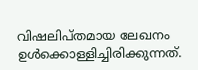വിഷലിപ്തമായ ലേഖനം ഉള്‍ക്കൊള്ളിച്ചിരിക്കുന്നത്.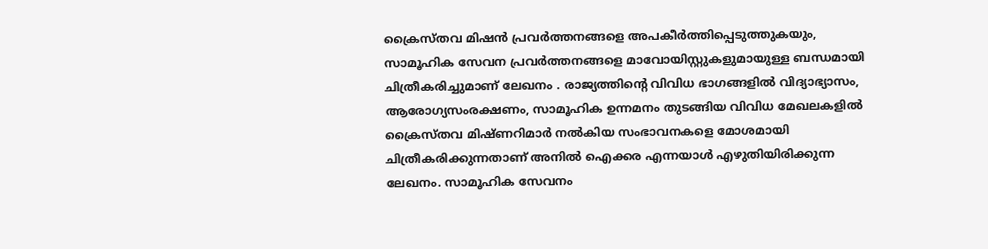ക്രൈസ്തവ മിഷൻ പ്രവർത്തനങ്ങളെ അപകീർത്തിപ്പെടുത്തുകയും, സാമൂഹിക സേവന പ്രവർത്തനങ്ങളെ മാവോയിസ്റ്റുകളുമായുള്ള ബന്ധമായി ചിത്രീകരിച്ചുമാണ് ലേഖനം . രാജ്യത്തിന്റെ വിവിധ ഭാഗങ്ങളില്‍ വിദ്യാഭ്യാസം, ആരോഗ്യസംരക്ഷണം, സാമൂഹിക ഉന്നമനം തുടങ്ങിയ വിവിധ മേഖലകളിൽ ക്രൈസ്തവ മിഷ്ണറിമാര്‍ നൽകിയ സംഭാവനകളെ മോശമായി ചിത്രീകരിക്കുന്നതാണ് അനിൽ ഐക്കര എന്നയാള്‍ എഴുതിയിരിക്കുന്ന ലേഖനം. സാമൂഹിക സേവനം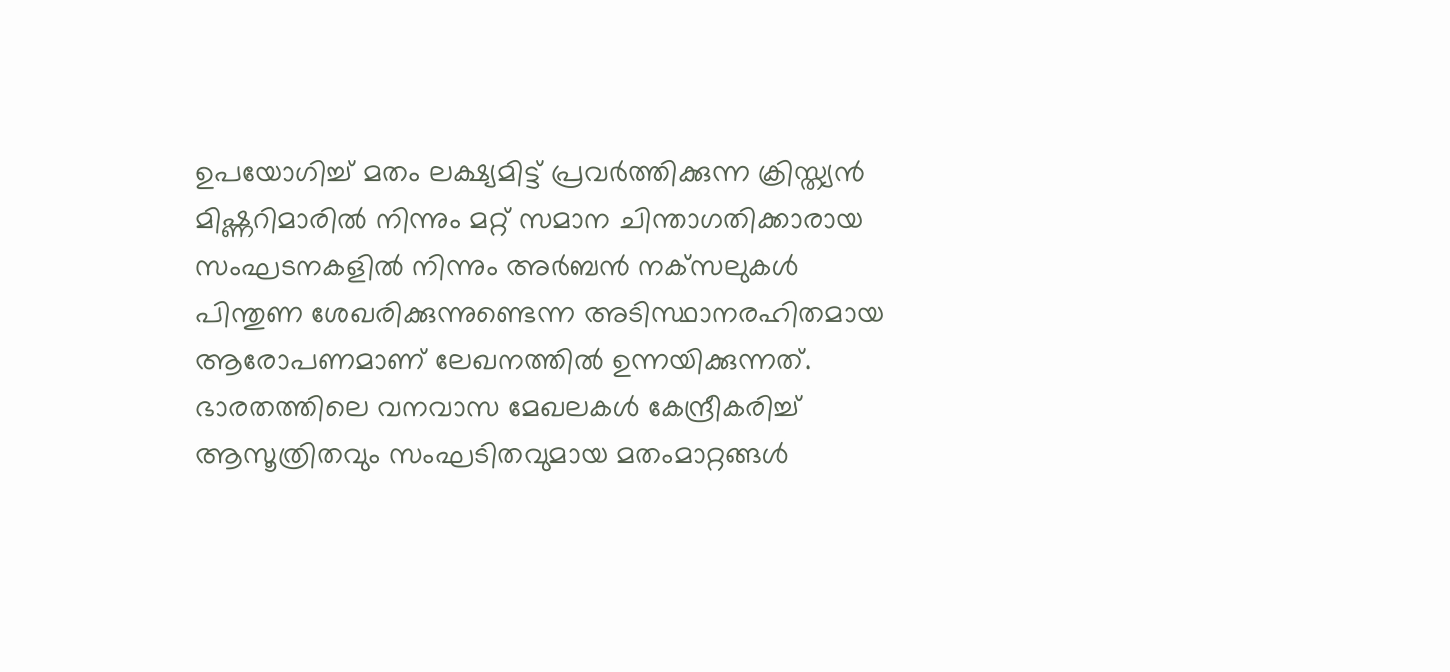ഉപയോഗിച്ച് മതം ലക്ഷ്യമിട്ട് പ്രവര്‍ത്തിക്കുന്ന ക്രിസ്ത്യന്‍ മിഷ്ണറിമാരില്‍ നിന്നും മറ്റ് സമാന ചിന്താഗതിക്കാരായ സംഘടനകളില്‍ നിന്നും അര്‍ബന്‍ നക്‌സലുകള്‍ പിന്തുണ ശേഖരിക്കുന്നുണ്ടെന്ന അടിസ്ഥാനരഹിതമായ ആരോപണമാണ് ലേഖനത്തില്‍ ഉന്നയിക്കുന്നത്. ഭാരതത്തിലെ വനവാസ മേഖലകള്‍ കേന്ദ്രീകരിച്ച് ആസൂത്രിതവും സംഘടിതവുമായ മതംമാറ്റങ്ങള്‍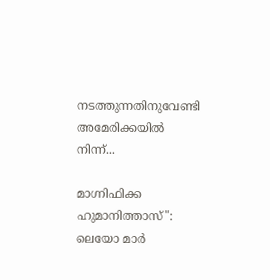നടത്തുന്നതിനുവേണ്ടി അമേരിക്കയില്‍ നിന്ന്...

മാഗ്നിഫിക്ക ഹുമാനിത്താസ്": ലെയോ മാർ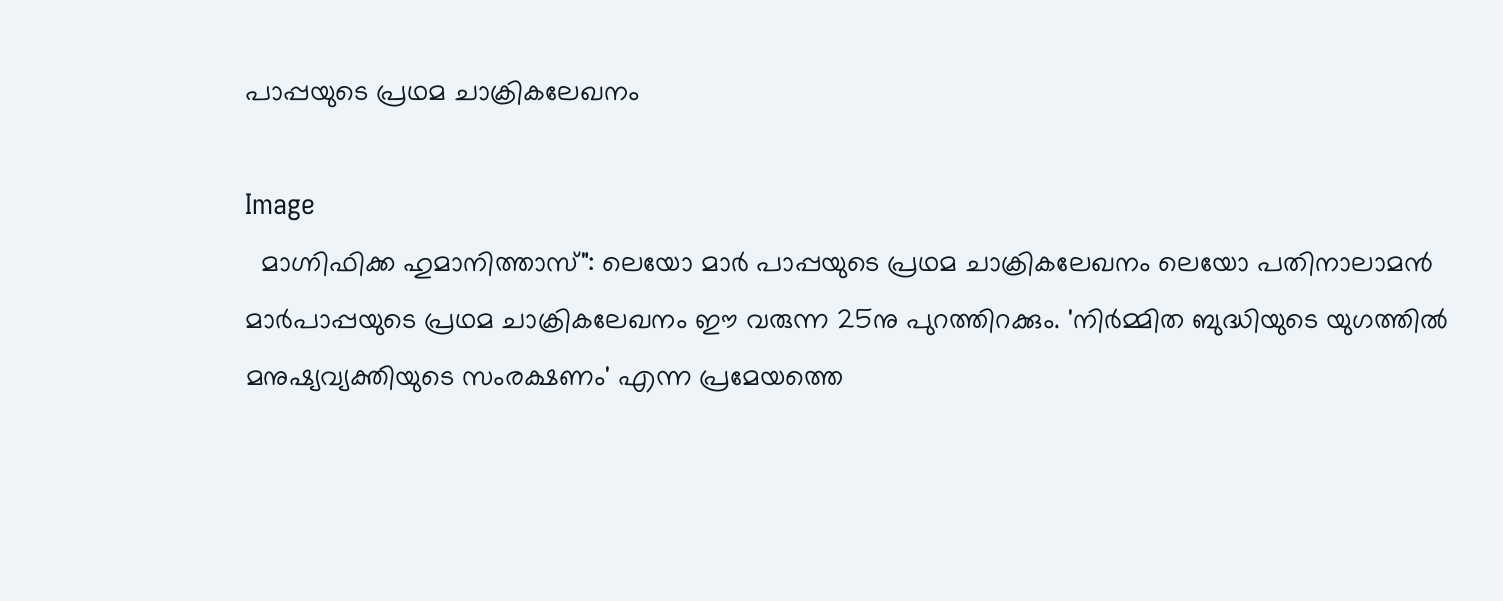പാപ്പയുടെ പ്രഥമ ചാക്രികലേഖനം

Image
  മാഗ്നിഫിക്ക ഹുമാനിത്താസ്": ലെയോ മാർ പാപ്പയുടെ പ്രഥമ ചാക്രികലേഖനം ലെയോ പതിനാലാമന്‍ മാര്‍പാപ്പയുടെ പ്രഥമ ചാക്രികലേഖനം ഈ വരുന്ന 25നു പുറത്തിറക്കും. 'നിർമ്മിത ബുദ്ധിയുടെ യുഗത്തിൽ മനുഷ്യവ്യക്തിയുടെ സംരക്ഷണം' എന്ന പ്രമേയത്തെ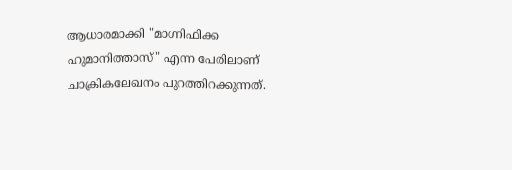ആധാരമാക്കി "മാഗ്നിഫിക്ക ഹുമാനിത്താസ്" എന്ന പേരിലാണ് ചാക്രികലേഖനം പുറത്തിറക്കുന്നത്.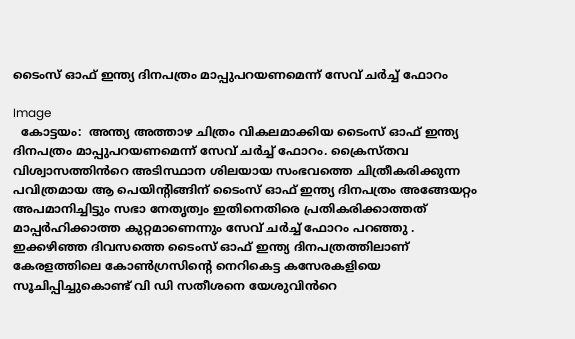ടൈംസ് ഓഫ് ഇന്ത്യ ദിനപത്രം മാപ്പുപറയണമെന്ന് സേവ് ചർച്ച് ഫോറം

Image
  കോട്ടയം:  അന്ത്യ അത്താഴ ചിത്രം വികലമാക്കിയ ടൈംസ് ഓഫ് ഇന്ത്യ ദിനപത്രം മാപ്പുപറയണമെന്ന് സേവ് ചർച്ച് ഫോറം. ക്രൈസ്തവ വിശ്വാസത്തിൻറെ അടിസ്ഥാന ശിലയായ സംഭവത്തെ ചിത്രീകരിക്കുന്ന പവിത്രമായ ആ പെയിന്റിങ്ങിന് ടൈംസ് ഓഫ് ഇന്ത്യ ദിനപത്രം അങ്ങേയറ്റം അപമാനിച്ചിട്ടും സഭാ നേതൃത്വം ഇതിനെതിരെ പ്രതികരിക്കാത്തത് മാപ്പർഹിക്കാത്ത കുറ്റമാണെന്നും സേവ് ചർച്ച് ഫോറം പറഞ്ഞു . ഇക്കഴിഞ്ഞ ദിവസത്തെ ടൈംസ് ഓഫ് ഇന്ത്യ ദിനപത്രത്തിലാണ് കേരളത്തിലെ കോൺഗ്രസിന്റെ നെറികെട്ട കസേരകളിയെ സൂചിപ്പിച്ചുകൊണ്ട് വി ഡി സതീശനെ യേശുവിൻറെ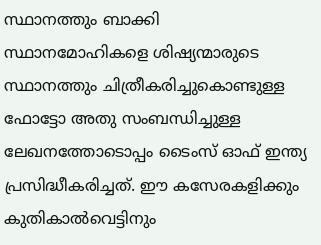സ്ഥാനത്തും ബാക്കി സ്ഥാനമോഹികളെ ശിഷ്യന്മാരുടെ സ്ഥാനത്തും ചിത്രീകരിച്ചുകൊണ്ടുള്ള ഫോട്ടോ അതു സംബന്ധിച്ചുള്ള ലേഖനത്തോടൊപ്പം ടൈംസ് ഓഫ് ഇന്ത്യ പ്രസിദ്ധീകരിച്ചത്. ഈ കസേരകളിക്കും കുതികാൽവെട്ടിനും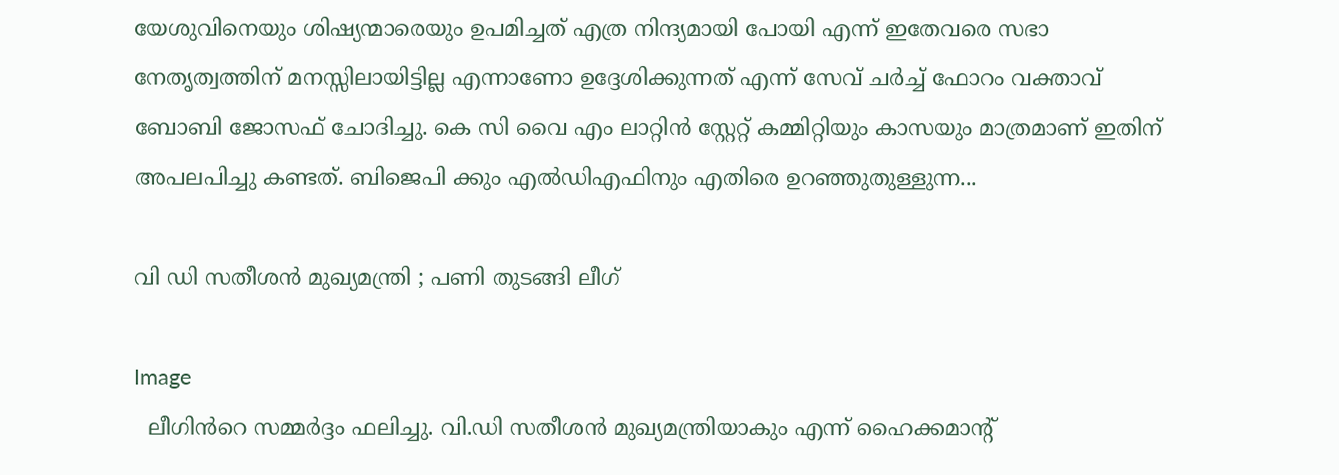യേശുവിനെയും ശിഷ്യന്മാരെയും ഉപമിച്ചത് എത്ര നിന്ദ്യമായി പോയി എന്ന് ഇതേവരെ സഭാ നേതൃത്വത്തിന് മനസ്സിലായിട്ടില്ല എന്നാണോ ഉദ്ദേശിക്കുന്നത് എന്ന് സേവ് ചർച്ച് ഫോറം വക്താവ് ബോബി ജോസഫ് ചോദിച്ചു. കെ സി വൈ എം ലാറ്റിൻ സ്റ്റേറ്റ് കമ്മിറ്റിയും കാസയും മാത്രമാണ് ഇതിന് അപലപിച്ചു കണ്ടത്. ബിജെപി ക്കും എൽഡിഎഫിനും എതിരെ ഉറഞ്ഞുതുള്ളുന്ന...

വി ഡി സതീശൻ മുഖ്യമന്ത്രി ; പണി തുടങ്ങി ലീഗ്

Image
  ലീഗിൻറെ സമ്മർദ്ദം ഫലിച്ചു. വി.ഡി സതീശൻ മുഖ്യമന്ത്രിയാകും എന്ന് ഹൈക്കമാൻ്റ്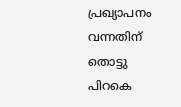പ്രഖ്യാപനം വന്നതിന് തൊട്ടു പിറകെ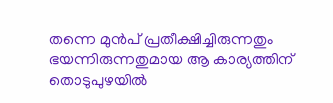തന്നെ മുൻപ് പ്രതീക്ഷിച്ചിരുന്നതും ഭയന്നിരുന്നതുമായ ആ കാര്യത്തിന് തൊടുപുഴയിൽ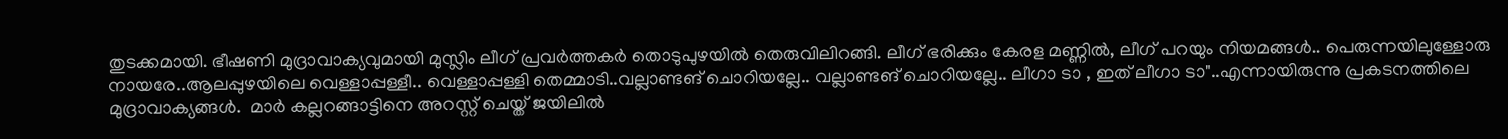തുടക്കമായി. ഭീഷണി മുദ്രാവാക്യവുമായി മുസ്ലിം ലീഗ് പ്രവർത്തകർ തൊടുപുഴയിൽ തെരുവിലിറങ്ങി. ലീഗ് ഭരിക്കും കേരള മണ്ണിൽ, ലീഗ് പറയും നിയമങ്ങൾ.. പെരുന്നയിലുള്ളോരു നായരേ..ആലപ്പുഴയിലെ വെള്ളാപ്പള്ളീ.. വെള്ളാപ്പള്ളി തെമ്മാടി..വല്ലാണ്ടങ് ചൊറിയല്ലേ.. വല്ലാണ്ടങ് ചൊറിയല്ലേ.. ലീഗാ ടാ , ഇത് ലീഗാ ടാ"..എന്നായിരുന്നു പ്രകടനത്തിലെ മുദ്രാവാക്യങ്ങൾ.  മാർ കല്ലറങ്ങാട്ടിനെ അറസ്റ്റ് ചെയ്ത് ജയിലിൽ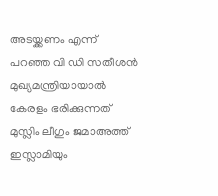അടയ്ക്കണം എന്ന് പറഞ്ഞ വി ഡി സതീശൻ മുഖ്യമന്ത്രിയായാൽ കേരളം ഭരിക്കുന്നത് മുസ്ലിം ലീഗും ജമാഅത്ത് ഇസ്ലാമിയും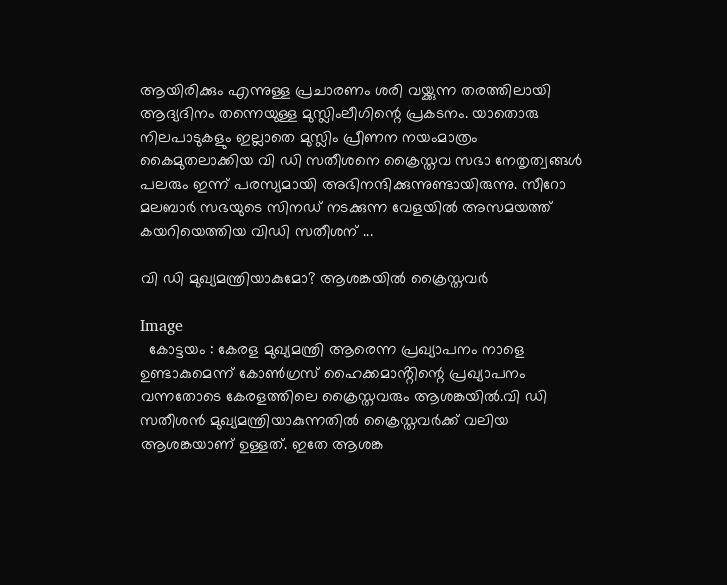ആയിരിക്കും എന്നുള്ള പ്രചാരണം ശരി വയ്ക്കുന്ന തരത്തിലായി ആദ്യദിനം തന്നെയുള്ള മുസ്ലിംലീഗിന്റെ പ്രകടനം. യാതൊരു നിലപാടുകളും ഇല്ലാതെ മുസ്ലിം പ്രീണന നയംമാത്രം കൈമുതലാക്കിയ വി ഡി സതീശനെ ക്രൈസ്തവ സഭാ നേതൃത്വങ്ങൾ പലരും ഇന്ന് പരസ്യമായി അഭിനന്ദിക്കുന്നുണ്ടായിരുന്നു. സീറോ മലബാർ സഭയുടെ സിനഡ് നടക്കുന്ന വേളയിൽ അസമയത്ത് കയറിയെത്തിയ വിഡി സതീശന് ...

വി ഡി മുഖ്യമന്ത്രിയാകുമോ? ആശങ്കയിൽ ക്രൈസ്തവർ

Image
  കോട്ടയം : കേരള മുഖ്യമന്ത്രി ആരെന്ന പ്രഖ്യാപനം നാളെ ഉണ്ടാകുമെന്ന് കോൺഗ്രസ് ഹൈക്കമാൻ്റിന്റെ പ്രഖ്യാപനം വന്നതോടെ കേരളത്തിലെ ക്രൈസ്തവരും ആശങ്കയിൽ.വി ഡി സതീശൻ മുഖ്യമന്ത്രിയാകുന്നതിൽ ക്രൈസ്തവർക്ക് വലിയ ആശങ്കയാണ് ഉള്ളത്. ഇതേ ആശങ്ക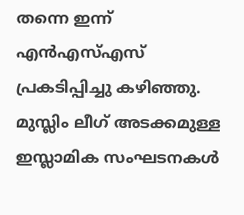തന്നെ ഇന്ന് എൻഎസ്എസ് പ്രകടിപ്പിച്ചു കഴിഞ്ഞു.  മുസ്ലിം ലീഗ് അടക്കമുള്ള ഇസ്ലാമിക സംഘടനകൾ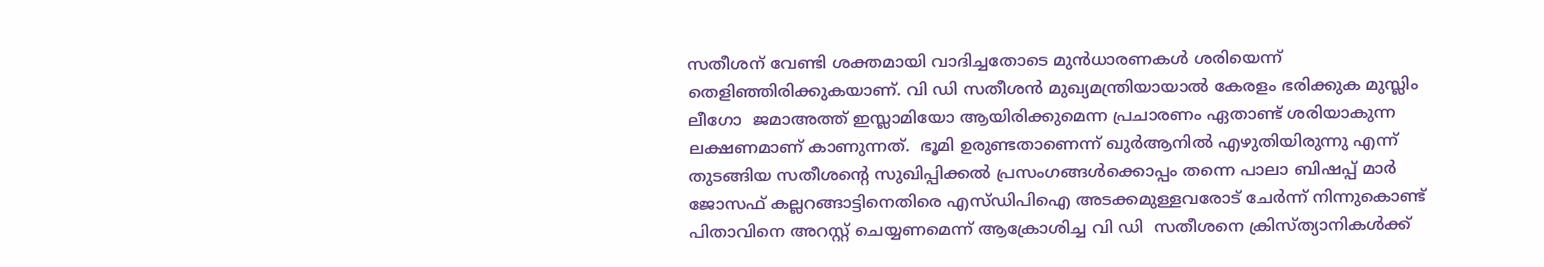സതീശന് വേണ്ടി ശക്തമായി വാദിച്ചതോടെ മുൻധാരണകൾ ശരിയെന്ന് തെളിഞ്ഞിരിക്കുകയാണ്. വി ഡി സതീശൻ മുഖ്യമന്ത്രിയായാൽ കേരളം ഭരിക്കുക മുസ്ലിം ലീഗോ  ജമാഅത്ത് ഇസ്ലാമിയോ ആയിരിക്കുമെന്ന പ്രചാരണം ഏതാണ്ട് ശരിയാകുന്ന ലക്ഷണമാണ് കാണുന്നത്.  ഭൂമി ഉരുണ്ടതാണെന്ന് ഖുർആനിൽ എഴുതിയിരുന്നു എന്ന് തുടങ്ങിയ സതീശന്റെ സുഖിപ്പിക്കൽ പ്രസംഗങ്ങൾക്കൊപ്പം തന്നെ പാലാ ബിഷപ്പ് മാർ ജോസഫ് കല്ലറങ്ങാട്ടിനെതിരെ എസ്ഡിപിഐ അടക്കമുള്ളവരോട് ചേർന്ന് നിന്നുകൊണ്ട് പിതാവിനെ അറസ്റ്റ് ചെയ്യണമെന്ന് ആക്രോശിച്ച വി ഡി  സതീശനെ ക്രിസ്ത്യാനികൾക്ക്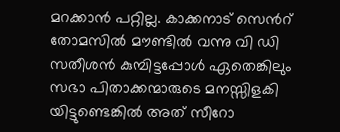മറക്കാൻ പറ്റില്ല. കാക്കനാട് സെൻറ് തോമസിൽ മൗണ്ടിൽ വന്നു വി ഡി സതീശൻ കുമ്പിട്ടപ്പോൾ ഏതെങ്കിലും സഭാ പിതാക്കന്മാരുടെ മനസ്സിളകി യിട്ടുണ്ടെങ്കിൽ അത് സീറോ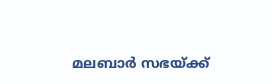മലബാർ സഭയ്ക്ക്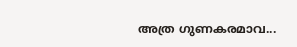അത്ര ഗുണകരമാവ...